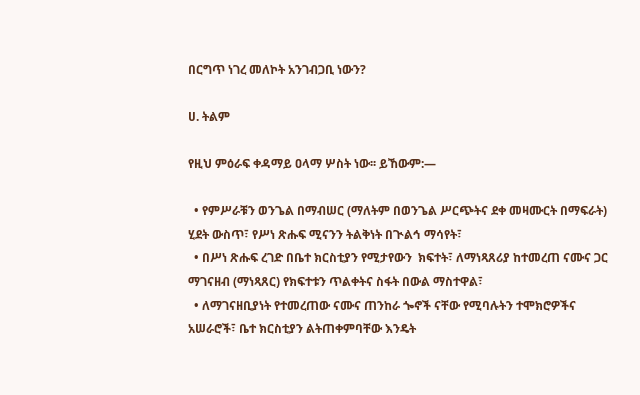በርግጥ ነገረ መለኮት አንገብጋቢ ነውን?

ሀ. ትልም

የዚህ ምዕራፍ ቀዳማይ ዐላማ ሦስት ነው፡፡ ይኸውም:—

  • የምሥራቹን ወንጌል በማብሠር (ማለትም በወንጌል ሥርጭትና ደቀ መዛሙርት በማፍራት) ሂደት ውስጥ፣ የሥነ ጽሑፍ ሚናንን ትልቅነት በጒልኅ ማሳየት፣
  • በሥነ ጽሑፍ ረገድ በቤተ ክርስቲያን የሚታየውን  ክፍተት፣ ለማነጻጸሪያ ከተመረጠ ናሙና ጋር ማገናዘብ (ማነጻጸር) የክፍተቱን ጥልቀትና ስፋት በውል ማስተዋል፣
  • ለማገናዘቢያነት የተመረጠው ናሙና ጠንከራ ጐኖች ናቸው የሚባሉትን ተሞክሮዎችና አሠራሮች፣ ቤተ ክርስቲያን ልትጠቀምባቸው እንዴት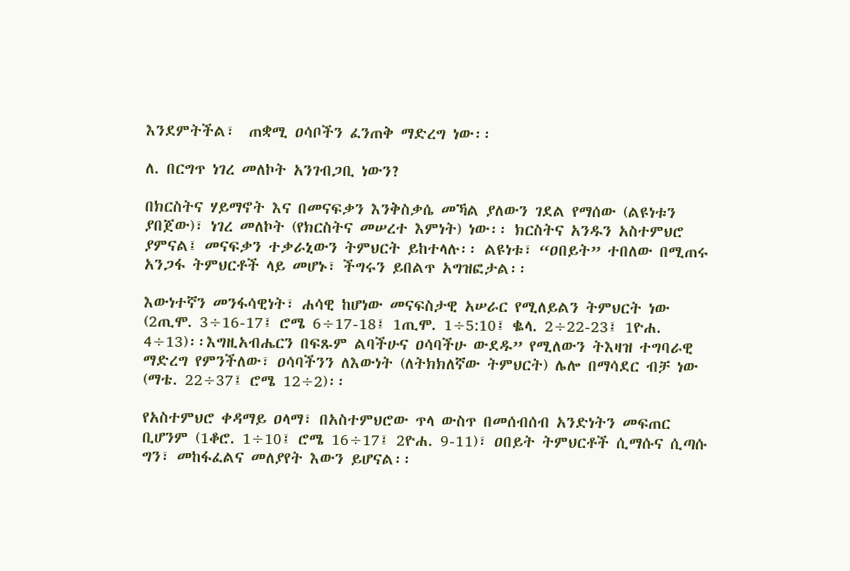እንደምትችል፣  ጠቋሚ ዐሳቦችን ፈንጠቅ ማድረግ ነው፡፡

ለ. በርግጥ ነገረ መለኮት አንገብጋቢ ነውን?

በክርስትና ሃይማኖት እና በመናፍቃን እንቅስቃሴ መኻል ያለውን ገደል የማሰው (ልዩነቱን ያበጀው)፣ ነገረ መለኮት (የክርስትና መሠረተ እምነት) ነው፡፡ ክርስትና አንዱን አስተምህሮ ያምናል፤ መናፍቃን ተቃራኒውን ትምህርት ይከተላሉ፡፡ ልዩነቱ፣ “ዐበይት” ተበለው በሚጠሩ አንጋፋ ትምህርቶች ላይ መሆኑ፣ ችግሩን ይበልጥ አግዝፎታል፡፡

እውነተኛን መንፋሳዊነት፣ ሐሳዊ ከሆነው መናፍስታዊ አሠራር የሚለይልን ትምህርት ነው (2ጢሞ. 3÷16-17፤ ሮሜ 6÷17-18፤ 1ጢሞ. 1÷5:10፤ ቈላ. 2÷22-23፤ 1ዮሐ. 4÷13)፡፡እግዚአብሔርን በፍጹም ልባችሁና ዐሳባችሁ ውደዱ” የሚለውን ትእዛዝ ተግባራዊ ማድረግ የምንችለው፣ ዐሳባችንን ለእውነት (ለትክክለኛው ትምህርት) ሌሎ በማሳደር ብቻ ነው (ማቴ. 22÷37፤ ሮሜ 12÷2)፡፡

የአስተምህሮ ቀዳማይ ዐላማ፣ በአስተምህሮው ጥላ ውስጥ በመሰብሰብ አንድነትን መፍጠር ቢሆንም (1ቆሮ. 1÷10፤ ሮሜ 16÷17፤ 2ዮሐ. 9-11)፣ ዐበይት ትምህርቶች ሲማሱና ሲጣሱ ግን፣ መከፋፈልና መለያየት እውን ይሆናል፡፡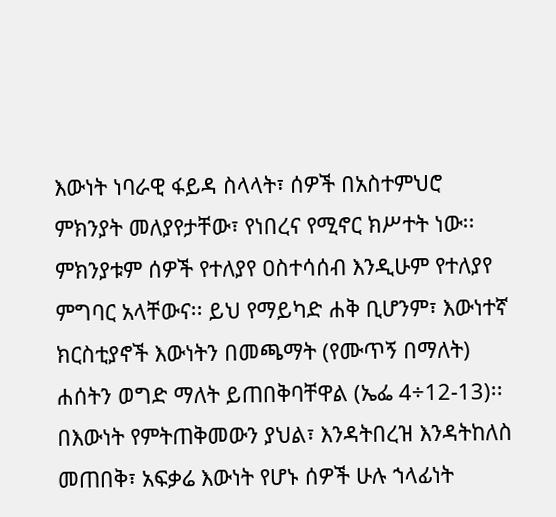እውነት ነባራዊ ፋይዳ ስላላት፣ ሰዎች በአስተምህሮ ምክንያት መለያየታቸው፣ የነበረና የሚኖር ክሥተት ነው፡፡ ምክንያቱም ሰዎች የተለያየ ዐስተሳሰብ እንዲሁም የተለያየ ምግባር አላቸውና፡፡ ይህ የማይካድ ሐቅ ቢሆንም፣ እውነተኛ ክርስቲያኖች እውነትን በመጫማት (የሙጥኝ በማለት) ሐሰትን ወግድ ማለት ይጠበቅባቸዋል (ኤፌ 4÷12-13)፡፡ በእውነት የምትጠቅመውን ያህል፣ እንዳትበረዝ እንዳትከለስ መጠበቅ፣ አፍቃሬ እውነት የሆኑ ሰዎች ሁሉ ኀላፊነት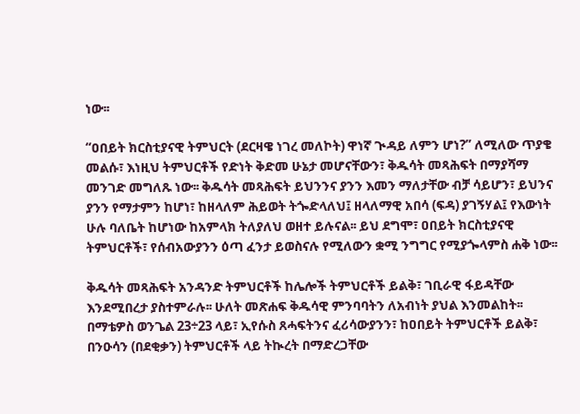ነው፡፡

“ዐበይት ክርስቲያናዊ ትምህርት (ደርዛዌ ነገረ መለኮት) ዋነኛ ጒዳይ ለምን ሆነ?” ለሚለው ጥያቄ መልሱ፣ እነዚህ ትምህርቶች የድነት ቅድመ ሁኔታ መሆናቸውን፣ ቅዱሳት መጻሕፍት በማያሻማ መንገድ መግለጹ ነው፡፡ ቅዱሳት መጻሕፍት ይህንንና ያንን እመን ማለታቸው ብቻ ሳይሆን፣ ይህንና ያንን የማታምን ከሆነ፣ ከዘላለም ሕይወት ትጐድላለህ፤ ዘላለማዊ አበሳ (ፍዳ) ያገኝሃል፤ የእውነት ሁሉ ባለቤት ከሆነው ከአምላክ ትለያለህ ወዘተ ይሉናል፡፡ ይህ ደግሞ፣ ዐበይት ክርስቲያናዊ ትምህርቶች፣ የሰብአውያንን ዕጣ ፈንታ ይወስናሉ የሚለውን ቋሚ ንግግር የሚያጐላምስ ሐቅ ነው፡፡

ቅዱሳት መጻሕፍት አንዳንድ ትምህርቶች ከሌሎች ትምህርቶች ይልቅ፣ ገቢራዊ ፋይዳቸው እንደሚበረታ ያስተምራሉ፡፡ ሁለት መጽሐፍ ቅዱሳዊ ምንባባትን ለአብነት ያህል እንመልከት፡፡ በማቴዎስ ወንጌል 23÷23 ላይ፣ ኢየሱስ ጸሓፍትንና ፈሪሳውያንን፣ ከዐበይት ትምህርቶች ይልቅ፣ በንዑሳን (በደቂቃን) ትምህርቶች ላይ ትኲረት በማድረጋቸው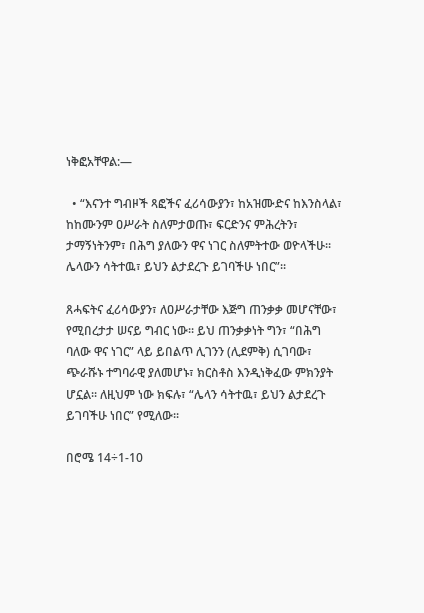ነቅፎአቸዋል:—

  • “እናንተ ግብዞች ጻፎችና ፈሪሳውያን፣ ከአዝሙድና ከእንስላል፣ ከከሙንም ዐሥራት ስለምታወጡ፣ ፍርድንና ምሕረትን፣ ታማኝነትንም፣ በሕግ ያለውን ዋና ነገር ስለምትተው ወዮላችሁ፡፡ ሌላውን ሳትተዉ፣ ይህን ልታደረጉ ይገባችሁ ነበር”፡፡

ጸሓፍትና ፈሪሳውያን፣ ለዐሥራታቸው እጅግ ጠንቃቃ መሆናቸው፣ የሚበረታታ ሠናይ ግብር ነው፡፡ ይህ ጠንቃቃነት ግን፣ “በሕግ ባለው ዋና ነገር” ላይ ይበልጥ ሊገንን (ሊደምቅ) ሲገባው፣ ጭራሹኑ ተግባራዊ ያለመሆኑ፣ ክርስቶስ እንዲነቅፈው ምክንያት ሆኗል፡፡ ለዚህም ነው ክፍሉ፣ “ሌላን ሳትተዉ፣ ይህን ልታደረጉ ይገባችሁ ነበር” የሚለው፡፡

በሮሜ 14÷1-10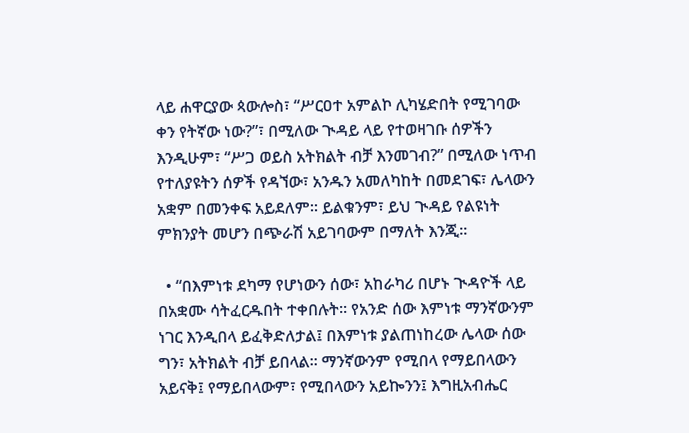ላይ ሐዋርያው ጳውሎስ፣ “ሥርዐተ አምልኮ ሊካሄድበት የሚገባው ቀን የትኛው ነው?”፣ በሚለው ጒዳይ ላይ የተወዛገቡ ሰዎችን እንዲሁም፣ “ሥጋ ወይስ አትክልት ብቻ እንመገብ?” በሚለው ነጥብ የተለያዩትን ሰዎች የዳኘው፣ አንዱን አመለካከት በመደገፍ፣ ሌላውን አቋም በመንቀፍ አይደለም፡፡ ይልቁንም፣ ይህ ጒዳይ የልዩነት ምክንያት መሆን በጭራሽ አይገባውም በማለት እንጂ፡፡

  • “በእምነቱ ደካማ የሆነውን ሰው፣ አከራካሪ በሆኑ ጒዳዮች ላይ በአቋሙ ሳትፈርዱበት ተቀበሉት፡፡ የአንድ ሰው እምነቱ ማንኛውንም ነገር እንዲበላ ይፈቅድለታል፤ በእምነቱ ያልጠነከረው ሌላው ሰው ግን፣ አትክልት ብቻ ይበላል፡፡ ማንኛውንም የሚበላ የማይበላውን አይናቅ፤ የማይበላውም፣ የሚበላውን አይኰንን፤ እግዚአብሔር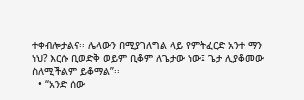ተቀብሎታልና፡፡ ሌላውን በሚያገለግል ላይ የምትፈርድ አንተ ማን ነህ? እርሱ ቢወድቅ ወይም ቢቆም ለጌታው ነው፤ ጌታ ሊያቆመው ስለሚችልም ይቆማል”፡፡
  • “አንድ ሰው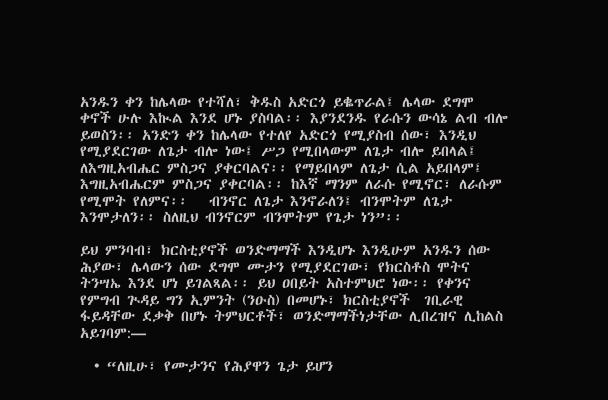አንዱን ቀን ከሌላው የተሻለ፣ ቅዱስ አድርጎ ይቈጥራል፤ ሌላው ደግሞ ቀኖች ሁሉ እኲል እንደ ሆኑ ያስባል፡፡ እያንደንዱ የራሱን ውሳኔ ልብ ብሎ ይወስን፡፡ አንድን ቀን ከሌላው የተለየ አድርጎ የሚያስብ ሰው፣ እንዲህ የሚያደርገው ለጌታ ብሎ ነው፤ ሥጋ የሚበላውም ለጌታ ብሎ ይበላል፤ ለእግዚአብሔር ምስጋና ያቀርባልና፡፡ የማይበላም ለጌታ ሲል አይበላም፤ እግዚአብሔርም ምስጋና ያቀርባል፡፡ ከእኛ ማንም ለራሱ የሚኖር፣ ለራሱም የሚሞት የለምና፡፡   ብንኖር ለጌታ እንኖራለን፤ ብንሞትም ለጌታ እንሞታለን፡፡ ስለዚህ ብንኖርም ብንሞትም የጌታ ነን”፡፡

ይህ ምንባብ፣ ክርስቲያኖች ወንድማማች እንዲሆኑ እንዲሁም አንዱን ሰው ሕያው፣ ሌላውን ሰው ደግሞ ሙታን የሚያደርገው፣ የክርስቶስ ሞትና ትንሣኤ እንደ ሆነ ይገልጻል፡፡ ይህ ዐበይት አስተምህሮ ነው፡፡ የቀንና የምግብ ጒዳይ ግን ኢምንት (ንዑስ) በመሆኑ፣ ክርስቲያኖች  ገቢራዊ ፋይዳቸው ደቃቅ በሆኑ ትምህርቶች፣ ወንድማማችነታቸው ሊበረዝና ሊከልስ አይገባም:—

  • “ለዚሁ፣ የሙታንና የሕያዋን ጌታ ይሆን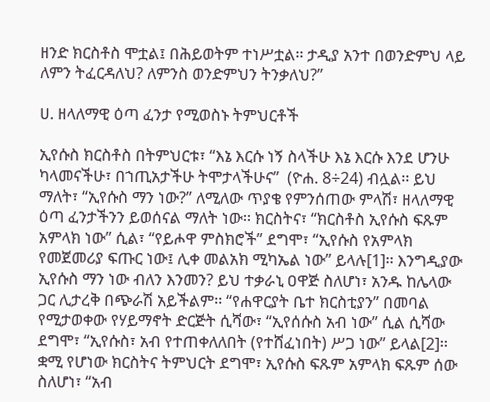ዘንድ ክርስቶስ ሞቷል፤ በሕይወትም ተነሥቷል፡፡ ታዲያ አንተ በወንድምህ ላይ ለምን ትፈርዳለህ? ለምንስ ወንድምህን ትንቃለህ?”

ሀ. ዘላለማዊ ዕጣ ፈንታ የሚወስኑ ትምህርቶች

ኢየሱስ ክርስቶስ በትምህርቱ፣ “እኔ እርሱ ነኝ ስላችሁ እኔ እርሱ እንደ ሆንሁ ካላመናችሁ፣ በኀጢአታችሁ ትሞታላችሁና”  (ዮሐ. 8÷24) ብሏል፡፡ ይህ ማለት፣ “ኢየሱስ ማን ነው?” ለሚለው ጥያቄ የምንሰጠው ምላሽ፣ ዘላለማዊ ዕጣ ፈንታችንን ይወሰናል ማለት ነው፡፡ ክርስትና፣ “ክርስቶስ ኢየሱስ ፍጹም አምላክ ነው” ሲል፣ “የይሖዋ ምስክሮች” ደግሞ፣ “ኢየሱስ የአምላክ የመጀመሪያ ፍጡር ነው፤ ሊቀ መልአክ ሚካኤል ነው” ይላሉ[1]፡፡ እንግዲያው ኢየሱስ ማን ነው ብለን እንመን? ይህ ተቃራኒ ዐዋጅ ስለሆነ፣ አንዱ ከሌላው ጋር ሊታረቅ በጭራሽ አይችልም፡፡ “የሐዋርያት ቤተ ክርስቲያን” በመባል የሚታወቀው የሃይማኖት ድርጅት ሲሻው፣ “ኢየሰሱስ አብ ነው” ሲል ሲሻው ደግሞ፣ “ኢየሱስ፣ አብ የተጠቀለለበት (የተሸፈነበት) ሥጋ ነው” ይላል[2]፡፡ ቋሚ የሆነው ክርስትና ትምህርት ደግሞ፣ ኢየሱስ ፍጹም አምላክ ፍጹም ሰው ስለሆነ፣ “አብ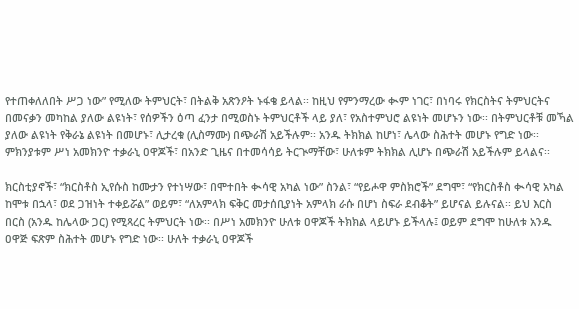የተጠቀለለበት ሥጋ ነው” የሚለው ትምህርት፣ በትልቅ አጽንዖት ኑፋቄ ይላል፡፡ ከዚህ የምንማረው ቊም ነገር፣ በነባሩ የክርስትና ትምህርትና በመናቃን መካከል ያለው ልዩነት፣ የሰዎችን ዕጣ ፈንታ በሚወስኑ ትምህርቶች ላይ ያለ፣ የአስተምህሮ ልዩነት መሆኑን ነው፡፡ በትምህርቶቹ መኻል ያለው ልዩነት የቅራኔ ልዩነት በመሆኑ፣ ሊታረቁ (ሊስማሙ) በጭራሽ አይችሉም፡፡ አንዱ ትክክል ከሆነ፣ ሌላው ስሕተት መሆኑ የግድ ነው፡፡ ምክንያቱም ሥነ አመክንዮ ተቃራኒ ዐዋጆች፣ በአንድ ጊዜና በተመሳሳይ ትርጒማቸው፣ ሁለቱም ትክክል ሊሆኑ በጭራሽ አይችሉም ይላልና፡፡

ክርስቲያኖች፣ “ክርስቶስ ኢየሱስ ከሙታን የተነሣው፣ በሞተበት ቊሳዊ አካል ነው” ስንል፣ “የይሖዋ ምስክሮች” ደግሞ፣ “የክርስቶስ ቊሳዊ አካል ከሞቱ በኋላ፣ ወደ ጋዝነት ተቀይሯል” ወይም፣ “ለአምላክ ፍቅር መታሰቢያነት አምላክ ራሱ በሆነ ስፍራ ደብቆት” ይሆናል ይሉናል፡፡ ይህ እርስ በርስ (አንዱ ከሌላው ጋር) የሚጻረር ትምህርት ነው፡፡ በሥነ አመክንዮ ሁለቱ ዐዋጆች ትክክል ላይሆኑ ይችላሉ፤ ወይም ደግሞ ከሁለቱ አንዱ ዐዋጅ ፍጽም ስሕተት መሆኑ የግድ ነው፡፡ ሁለት ተቃራኒ ዐዋጆች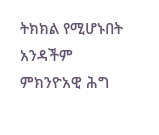ትክክል የሚሆኑበት አንዳችም ምክንዮአዊ ሕግ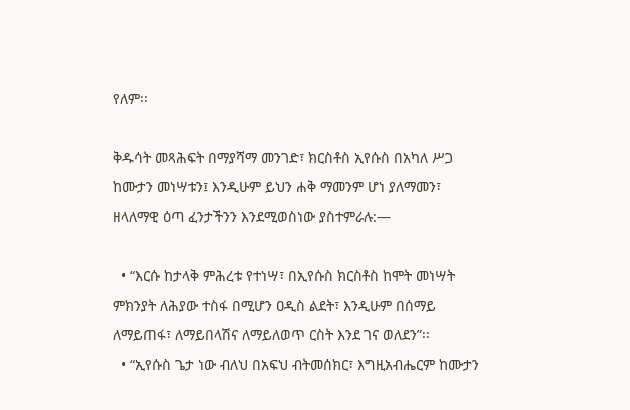የለም፡፡

ቅዱሳት መጻሕፍት በማያሻማ መንገድ፣ ክርስቶስ ኢየሱስ በአካለ ሥጋ ከሙታን መነሣቱን፤ እንዲሁም ይህን ሐቅ ማመንም ሆነ ያለማመን፣ ዘላለማዊ ዕጣ ፈንታችንን እንደሚወስነው ያስተምራሉ:—

  • “እርሱ ከታላቅ ምሕረቱ የተነሣ፣ በኢየሱስ ክርስቶስ ከሞት መነሣት ምክንያት ለሕያው ተስፋ በሚሆን ዐዲስ ልደት፣ እንዲሁም በሰማይ ለማይጠፋ፣ ለማይበላሽና ለማይለወጥ ርስት እንደ ገና ወለደን”፡፡
  • “ኢየሱስ ጌታ ነው ብለህ በአፍህ ብትመሰክር፣ እግዚአብሔርም ከሙታን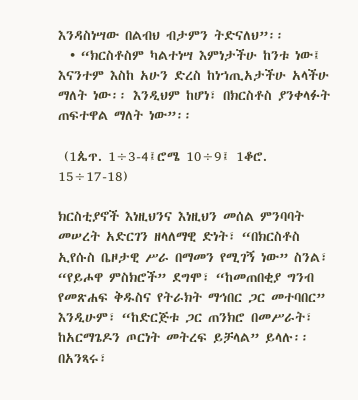እንዳስነሣው በልብህ ብታምን ትድናለህ”፡፡
  • “ክርስቶስም ካልተነሣ እምነታችሁ ከንቱ ነው፤ እናንተም እስከ አሁን ድረስ ከነኀጢአታችሁ አላችሁ ማለት ነው፡፡ እንዲህም ከሆነ፣ በክርስቶስ ያንቀላፉት ጠፍተዋል ማለት ነው”፡፡

 (1ጴጥ. 1÷3-4፤ሮሜ 10÷9፤ 1ቆሮ. 15÷17-18)

ክርስቲያኖች እነዚህንና እነዚህን መሰል ምንባባት መሠረት አድርገን ዘላለማዊ ድነት፣ “በክርስቶስ ኢየሱስ ቤዞታዊ ሥራ በማመን የሚገኝ ነው” ስንል፣ “የይሖዋ ምስክሮች” ደግሞ፣ “ከመጠበቂያ ግንብ የመጽሐፍ ቅዱስና የትራክት ማኅበር ጋር መተባበር” እንዲሁም፣ “ከድርጅቱ ጋር ጠንክሮ በመሥራት፣ ከአርማጌዶን ጦርነት መትረፍ ይቻላል” ይላሉ፡፡ በአንጻሩ፣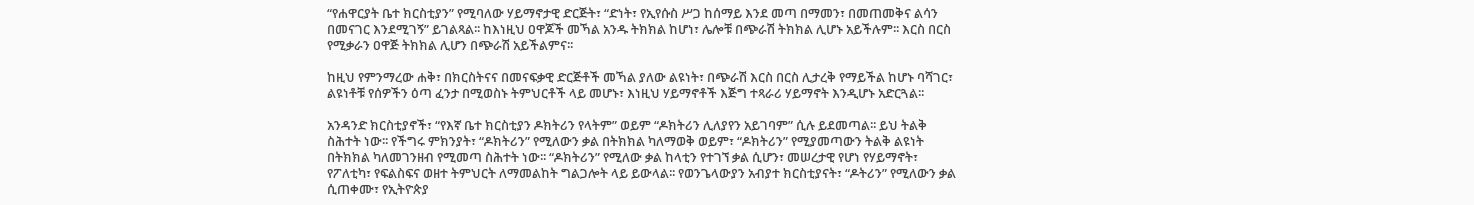“የሐዋርያት ቤተ ክርስቲያን” የሚባለው ሃይማኖታዊ ድርጅት፣ “ድነት፣ የኢየሱስ ሥጋ ከሰማይ እንደ መጣ በማመን፣ በመጠመቅና ልሳን በመናገር እንደሚገኝ” ይገልጻል፡፡ ከእነዚህ ዐዋጆች መኻል አንዱ ትክክል ከሆነ፣ ሌሎቹ በጭራሽ ትክክል ሊሆኑ አይችሉም፡፡ እርስ በርስ የሚቃራን ዐዋጅ ትክክል ሊሆን በጭራሽ አይችልምና፡፡

ከዚህ የምንማረው ሐቅ፣ በክርስትናና በመናፍቃዊ ድርጅቶች መኻል ያለው ልዩነት፣ በጭራሽ እርስ በርስ ሊታረቅ የማይችል ከሆኑ ባሻገር፣ ልዩነቶቹ የሰዎችን ዕጣ ፈንታ በሚወስኑ ትምህርቶች ላይ መሆኑ፣ እነዚህ ሃይማኖቶች እጅግ ተጻራሪ ሃይማኖት እንዲሆኑ አድርጓል፡፡

አንዳንድ ክርስቲያኖች፣ “የእኛ ቤተ ክርስቲያን ዶክትሪን የላትም” ወይም “ዶክትሪን ሊለያየን አይገባም” ሲሉ ይደመጣል፡፡ ይህ ትልቅ ስሕተት ነው፡፡ የችግሩ ምክንያት፣ “ዶክትሪን” የሚለውን ቃል በትክክል ካለማወቅ ወይም፣ “ዶክትሪን” የሚያመጣውን ትልቅ ልዩነት በትክክል ካለመገንዘብ የሚመጣ ስሕተት ነው፡፡ “ዶክትሪን” የሚለው ቃል ከላቲን የተገኘ ቃል ሲሆን፣ መሠረታዊ የሆነ የሃይማኖት፣ የፖለቲካ፣ የፍልስፍና ወዘተ ትምህርት ለማመልከት ግልጋሎት ላይ ይውላል፡፡ የወንጌላውያን አብያተ ክርስቲያናት፣ “ዶትሪን” የሚለውን ቃል ሲጠቀሙ፣ የኢትዮጵያ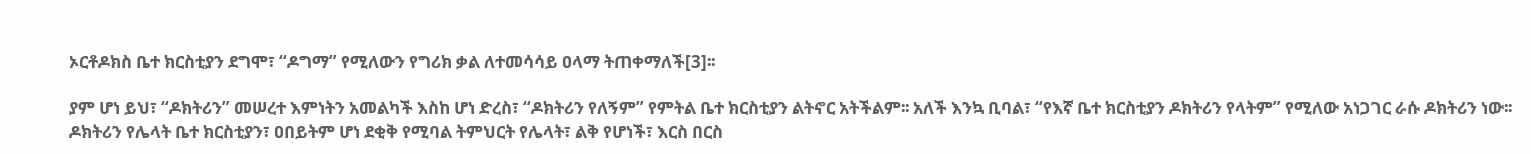ኦርቶዶክስ ቤተ ክርስቲያን ደግሞ፣ “ዶግማ” የሚለውን የግሪክ ቃል ለተመሳሳይ ዐላማ ትጠቀማለች[3]፡፡

ያም ሆነ ይህ፣ “ዶክትሪን” መሠረተ እምነትን አመልካች እስከ ሆነ ድረስ፣ “ዶክትሪን የለኝም” የምትል ቤተ ክርስቲያን ልትኖር አትችልም፡፡ አለች እንኳ ቢባል፣ “የእኛ ቤተ ክርስቲያን ዶክትሪን የላትም” የሚለው አነጋገር ራሱ ዶክትሪን ነው፡፡ ዶክትሪን የሌላት ቤተ ክርስቲያን፣ ዐበይትም ሆነ ደቂቅ የሚባል ትምህርት የሌላት፣ ልቅ የሆነች፣ እርስ በርስ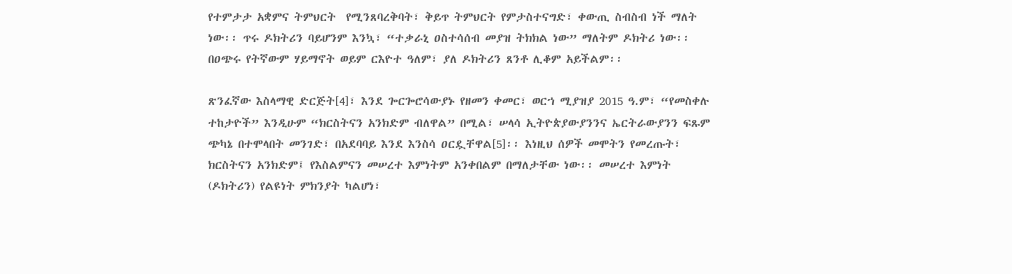የተምታታ አቋምና ትምህርት  የሚንጸባረቅባት፣ ቅይጥ ትምህርት የምታስተናግድ፣ ቀውጢ ስብስብ ነች ማለት ነው፡፡ ጥሩ ዶክትሪን ባይሆንም እንኳ፣ “ተቃራኒ ዐስተሳሰብ መያዝ ትክክል ነው” ማለትም ዶክትሪ ነው፡፡ በዐጭሩ የትኛውም ሃይማኖት ወይም ርእዮተ ዓለም፣ ያለ ዶክትሪን ጸንቶ ሊቆም አይችልም፡፡

ጽንፈኛው እስላማዊ ድርጅት[4]፣ እንደ ጐርጐሮሳውያኑ የዘመን ቀመር፣ ወርኀ ሚያዝያ 2015 ዓ.ም፣ “የመስቀሉ ተከታዮች” እንዲሁም “ክርስትናን አንክድም ብለዋል” በሚል፣ ሠላሳ ኢትዮጵያውያንንና ኤርትራውያንን ፍጹም ጭካኔ በተሞላበት መንገድ፣ በአደባባይ እንደ እንስሳ ዐርዷቸዋል[5]፡፡ እነዚህ ሰዎች መሞትን የመረጡት፣ ክርስትናን አንክድም፤ የእስልምናን መሠረተ እምነትም አንቀበልም በማለታቸው ነው፡፡ መሠረተ እምነት (ዶክትሪን) የልዩነት ምክንያት ካልሆነ፣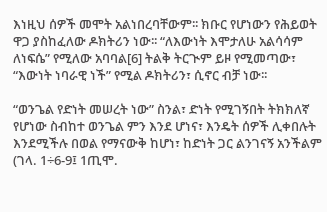እነዚህ ሰዎች መሞት አልነበረባቸውም፡፡ ክቡር የሆነውን የሕይወት ዋጋ ያስከፈለው ዶክትሪን ነው፡፡ “ለእውነት እሞታለሁ አልሳሳም ለነፍሴ” የሚለው አባባል[6] ትልቅ ትርጒም ይዞ የሚመጣው፣ “እውነት ነባራዊ ነች” የሚል ዶክትሪን፣ ሲኖር ብቻ ነው፡፡

“ወንጌል የድነት መሠረት ነው” ስንል፣ ድነት የሚገኝበት ትክክለኛ የሆነው ስብከተ ወንጌል ምን እንደ ሆነና፣ እንዴት ሰዎች ሊቀበሉት እንደሚችሉ በወል የማናውቅ ከሆነ፣ ከድነት ጋር ልንገናኝ አንችልም (ገላ. 1÷6-9፤ 1ጢሞ.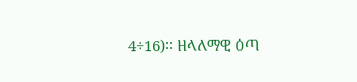4÷16)፡፡ ዘላለማዊ ዕጣ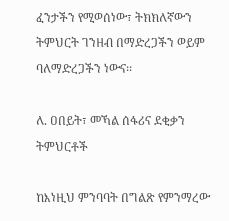ፈንታችን የሚወሰነው፣ ትክክለኛውን ትምህርት ገንዘብ በማድረጋችን ወይም ባለማድረጋችን ነውና፡፡

ለ. ዐበይት፣ መኻል ሰፋሪና ደቂቃን ትምህርቶች

ከእነዚህ ምንባባት በግልጽ የምንማረው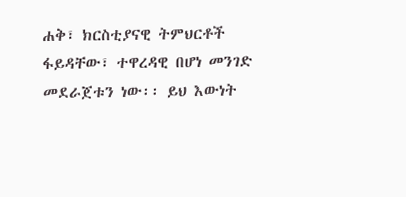ሐቅ፣ ክርስቲያናዊ ትምህርቶች ፋይዳቸው፣ ተዋረዳዊ በሆነ መንገድ መደራጀቱን ነው፡፡ ይህ እውነት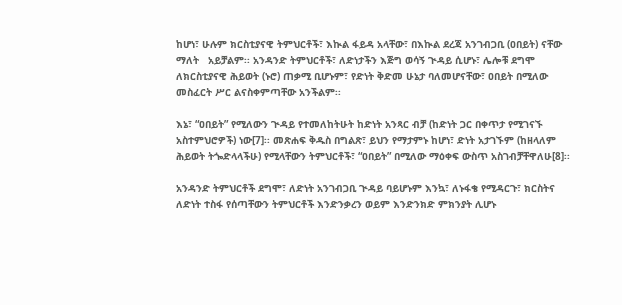ከሆነ፣ ሁሉም ክርስቲያናዊ ትምህርቶች፣ እኲል ፋይዳ አላቸው፣ በእኲል ደረጃ አንገብጋቢ (ዐበይት) ናቸው ማለት   አይቻልም፡፡ አንዳንድ ትምህርቶች፣ ለድነታችን እጅግ ወሳኝ ጒዳይ ሲሆኑ፣ ሌሎቹ ደግሞ ለክርስቲያናዊ ሕይወት (ኑሮ) ጠቃሚ ቢሆኑም፣ የድነት ቅድመ ሁኔታ ባለመሆናቸው፣ ዐበይት በሚለው መስፈርት ሥር ልናስቀምጣቸው አንችልም፡፡

እኔ፣ “ዐበይት” የሚለውን ጒዳይ የተመለከትሁት ከድነት አንጻር ብቻ (ከድነት ጋር በቀጥታ የሚገናኙ አስተምህሮዎች) ነው[7]፡፡ መጽሐፍ ቅዱስ በግልጽ፣ ይህን የማታምኑ ከሆነ፣ ድነት አታገኙም (ከዘላለም ሕይወት ትጐድላላችሁ) የሚላቸውን ትምህርቶች፣ “ዐበይት” በሚለው ማዕቀፍ ውስጥ አስገብቻቸዋለሁ[8]፡፡

አንዳንድ ትምህርቶች ደግሞ፣ ለድነት አንገብጋቢ ጒዳይ ባይሆኑም እንኳ፣ ለኑፋቄ የሚዳርጉ፣ ክርስትና ለድነት ተስፋ የሰጣቸውን ትምህርቶች እንድንቃረን ወይም እንድንክድ ምክንያት ሊሆኑ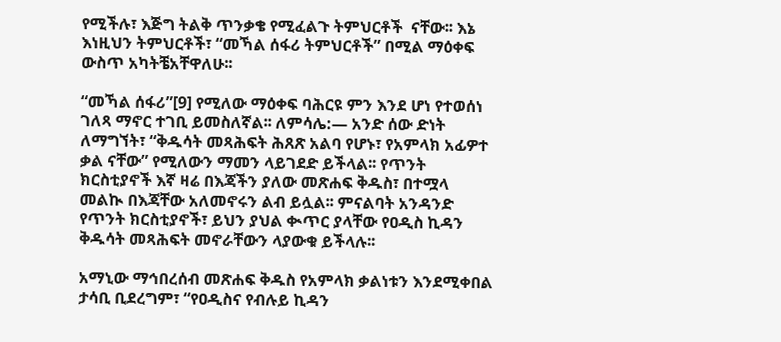የሚችሉ፣ እጅግ ትልቅ ጥንቃቄ የሚፈልጉ ትምህርቶች  ናቸው፡፡ እኔ እነዚህን ትምህርቶች፣ “መኻል ሰፋሪ ትምህርቶች” በሚል ማዕቀፍ ውስጥ አካትቼአቸዋለሁ፡፡

“መኻል ሰፋሪ”[9] የሚለው ማዕቀፍ ባሕርዩ ምን እንደ ሆነ የተወሰነ ገለጻ ማኖር ተገቢ ይመስለኛል፡፡ ለምሳሌ:— አንድ ሰው ድነት ለማግኘት፣ “ቅዱሳት መጻሕፍት ሕጸጽ አልባ የሆኑ፣ የአምላክ አፊዎተ ቃል ናቸው” የሚለውን ማመን ላይገደድ ይችላል፡፡ የጥንት ክርስቲያኖች እኛ ዛሬ በእጃችን ያለው መጽሐፍ ቅዱስ፣ በተሟላ መልኲ በእጃቸው አለመኖሩን ልብ ይሏል፡፡ ምናልባት አንዳንድ የጥንት ክርስቲያኖች፣ ይህን ያህል ቊጥር ያላቸው የዐዲስ ኪዳን ቅዱሳት መጻሕፍት መኖራቸውን ላያውቁ ይችላሉ፡፡

አማኒው ማኅበረሰብ መጽሐፍ ቅዱስ የአምላክ ቃልነቱን እንደሚቀበል ታሳቢ ቢደረግም፣ “የዐዲስና የብሉይ ኪዳን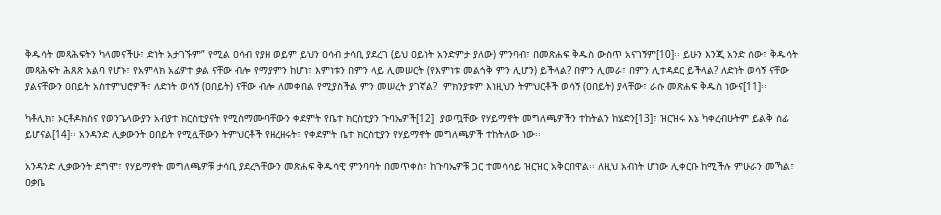ቅዱሳት መጻሕፍትን ካላመናችሁ፣ ድነት አታገኙም” የሚል ዐሳብ የያዘ ወይም ይህን ዐሳብ ታሳቢ ያደረገ (ይህ ዐይነት አንድምታ ያለው) ምንባብ፣ በመጽሐፍ ቅዱስ ውስጥ አናገኝም[10]፡፡ ይሁን እንጂ አንድ ሰው፣ ቅዱሳት መጻሕፍት ሕጸጽ አልባ የሆኑ፣ የአምላክ አፊዎተ ቃል ናቸው ብሎ የማያምን ከሆነ፣ እምነቱን በምን ላይ ሊመሠርት (የእምነቱ መልኅቅ ምን ሊሆን) ይችላል? በምን ሊመራ፣ በምን ሊተዳደር ይችላል? ለድነት ወሳኝ ናቸው ያልናቸውን ዐበይት አስተምህሮዎች፣ ለድነት ወሳኝ (ዐበይት) ናቸው ብሎ ለመቀበል የሚያስችል ምን መሠረት ያገኛል?  ምክንያቱም እነዚህን ትምህርቶች ወሳኝ (ዐበይት) ያላቸው፣ ራሱ መጽሐፍ ቅዱስ ነውና[11]፡፡

ካቶሊክ፣ ኦርቶዶክስና የወንጌላውያን አብያተ ክርስቲያናት የሚስማሙባቸውን ቀደምት የቤተ ክርስቲያን ጉባኤዎች[12]  ያወጧቸው የሃይማኖት መግለጫዎችን ተከትልን ከሄድን[13]፣ ዝርዝሩ እኔ ካቀረብሁትም ይልቅ ሰፊ ይሆናል[14]፡፡ አንዳንድ ሊቃውንት ዐበይት የሚሏቸውን ትምህርቶች የዘረዘሩት፣ የቀደምት ቤተ ክርስቲያን የሃይማኖት መግለጫዎች ተከትለው ነው፡፡

አንዳንድ ሊቃውንት ደግሞ፣ የሃይማኖት መግለጫዎቹ ታሳቢ ያደረጓቸውን መጽሐፍ ቅዱሳዊ ምንባባት በመጥቀስ፣ ከጉባኤዎቹ ጋር ተመሳሳይ ዝርዝር አቅርበዋል፡፡ ለዚህ አብነት ሆነው ሊቀርቡ ከሚችሉ ምሁራን መኻል፣ ዐቃቤ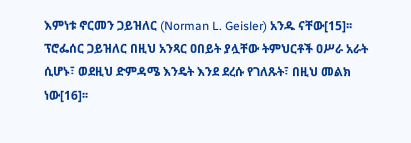እምነቱ ኖርመን ጋይዝለር (Norman L. Geisler) አንዱ ናቸው[15]፡፡ ፕሮፌሰር ጋይዝለር በዚህ አንጻር ዐበይት ያሏቸው ትምህርቶች ዐሥራ አራት ሲሆኑ፣ ወደዚህ ድምዳሜ እንዴት እንደ ደረሱ የገለጹት፣ በዚህ መልክ ነው[16]፡፡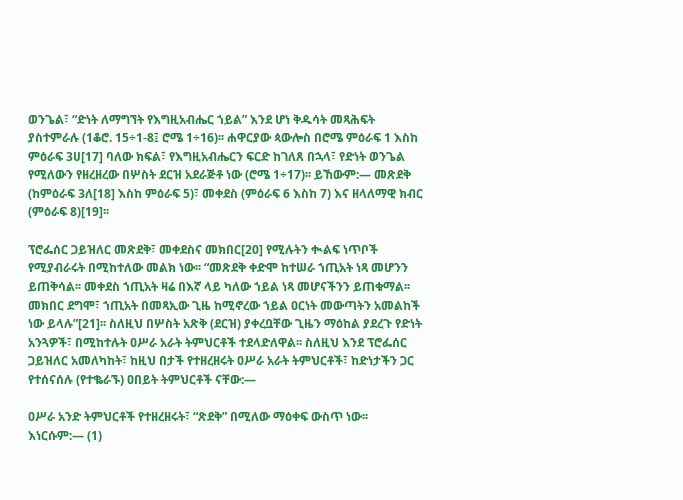ወንጌል፣ “ድነት ለማግኘት የእግዚአብሔር ኀይል” እንደ ሆነ ቅዱሳት መጻሕፍት ያስተምራሉ (1ቆሮ. 15÷1-8፤ ሮሜ 1÷16)፡፡ ሐዋርያው ጳውሎስ በሮሜ ምዕራፍ 1 እስከ ምዕራፍ 3ሀ[17] ባለው ክፍል፣ የእግዚአብሔርን ፍርድ ከገለጸ በኋላ፣ የድነት ወንጌል የሚለውን የዘረዘረው በሦስት ደርዝ አደራጅቶ ነው (ሮሜ 1÷17)፡፡ ይኸውም:— መጽደቅ (ከምዕራፍ 3ለ[18] እስከ ምዕራፍ 5)፣ መቀደስ (ምዕራፍ 6 እስከ 7) እና ዘላለማዊ ክብር (ምዕራፍ 8)[19]፡፡

ፕሮፌሰር ጋይዝለር መጽደቅ፣ መቀደስና መክበር[20] የሚሉትን ቊልፍ ነጥቦች የሚያብራሩት በሚከተለው መልክ ነው፡፡ “መጽደቅ ቀድሞ ከተሠራ ኀጢአት ነጻ መሆንን ይጠቅሳል፡፡ መቀደስ ኀጢአት ዛሬ በእኛ ላይ ካለው ኀይል ነጻ መሆናችንን ይጠቁማል፡፡ መክበር ደግሞ፣ ኀጢአት በመጻኢው ጊዜ ከሚኖረው ኀይል ዐርነት መውጣትን አመልከች ነው ይላሉ”[21]፡፡ ስለዚህ በሦስት አጽቅ (ደርዝ) ያቀረቧቸው ጊዜን ማዕከል ያደረጉ የድነት አንጓዎች፣ በሚከተሉት ዐሥራ አራት ትምህርቶች ተደላድለዋል፡፡ ስለዚህ እንደ ፕሮፌሰር ጋይዝለር አመለካከት፣ ከዚህ በታች የተዘረዘሩት ዐሥራ አራት ትምህርቶች፣ ከድነታችን ጋር የተሰናሰሉ (የተቈራኙ) ዐበይት ትምህርቶች ናቸው:—

ዐሥራ አንድ ትምህርቶች የተዘረዘሩት፣ “ጽደቅ” በሚለው ማዕቀፍ ውስጥ ነው፡፡ እነርሱም:— (1)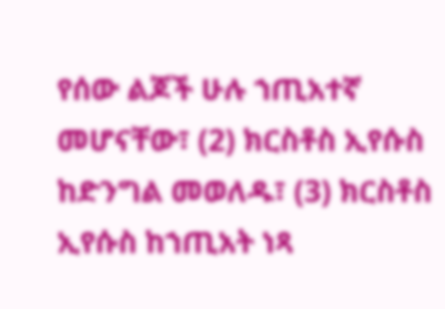የሰው ልጆች ሁሉ ኀጢአተኛ መሆናቸው፣ (2) ክርስቶስ ኢየሱስ ከድንግል መወለዱ፣ (3) ክርስቶስ ኢየሱስ ከኀጢአት ነጻ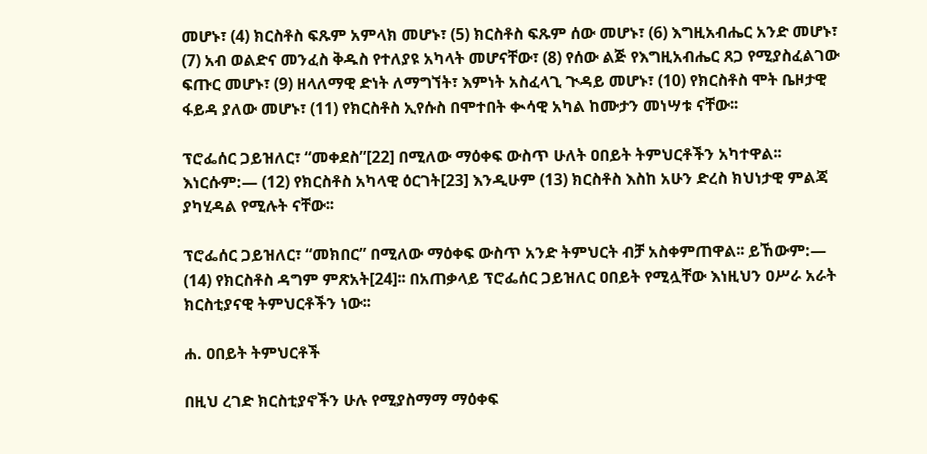መሆኑ፣ (4) ክርስቶስ ፍጹም አምላክ መሆኑ፣ (5) ክርስቶስ ፍጹም ሰው መሆኑ፣ (6) እግዚአብሔር አንድ መሆኑ፣ (7) አብ ወልድና መንፈስ ቅዱስ የተለያዩ አካላት መሆናቸው፣ (8) የሰው ልጅ የእግዚአብሔር ጸጋ የሚያስፈልገው ፍጡር መሆኑ፣ (9) ዘላለማዊ ድነት ለማግኘት፣ እምነት አስፈላጊ ጒዳይ መሆኑ፣ (10) የክርስቶስ ሞት ቤዞታዊ ፋይዳ ያለው መሆኑ፣ (11) የክርስቶስ ኢየሱስ በሞተበት ቊሳዊ አካል ከሙታን መነሣቱ ናቸው፡፡

ፕሮፌሰር ጋይዝለር፣ “መቀደስ”[22] በሚለው ማዕቀፍ ውስጥ ሁለት ዐበይት ትምህርቶችን አካተዋል፡፡ እነርሱም:— (12) የክርስቶስ አካላዊ ዕርገት[23] እንዲሁም (13) ክርስቶስ እስከ አሁን ድረስ ክህነታዊ ምልጃ ያካሂዳል የሚሉት ናቸው፡፡

ፕሮፌሰር ጋይዝለር፣ “መክበር” በሚለው ማዕቀፍ ውስጥ አንድ ትምህርት ብቻ አስቀምጠዋል፡፡ ይኸውም:— (14) የክርስቶስ ዳግም ምጽአት[24]፡፡ በአጠቃላይ ፕሮፌሰር ጋይዝለር ዐበይት የሚሏቸው እነዚህን ዐሥራ አራት ክርስቲያናዊ ትምህርቶችን ነው፡፡

ሐ. ዐበይት ትምህርቶች

በዚህ ረገድ ክርስቲያኖችን ሁሉ የሚያስማማ ማዕቀፍ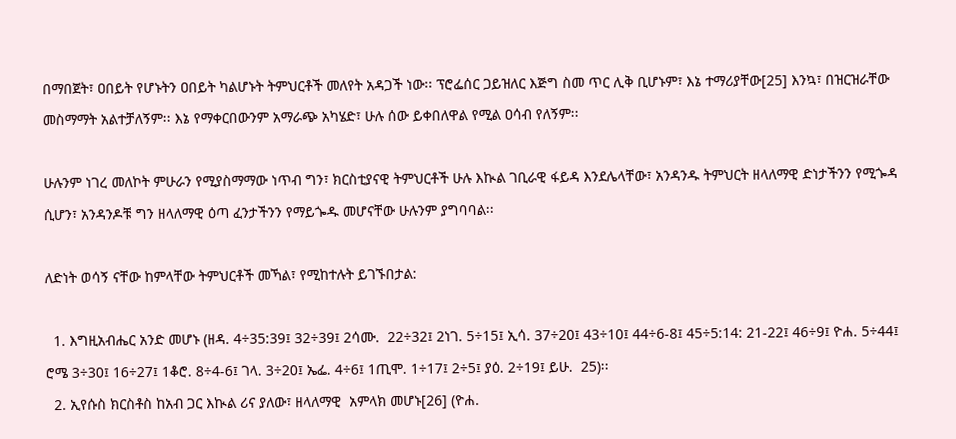በማበጀት፣ ዐበይት የሆኑትን ዐበይት ካልሆኑት ትምህርቶች መለየት አዳጋች ነው፡፡ ፕሮፌሰር ጋይዝለር እጅግ ስመ ጥር ሊቅ ቢሆኑም፣ እኔ ተማሪያቸው[25] እንኳ፣ በዝርዝራቸው መስማማት አልተቻለኝም፡፡ እኔ የማቀርበውንም አማራጭ አካሄድ፣ ሁሉ ሰው ይቀበለዋል የሚል ዐሳብ የለኝም፡፡

ሁሉንም ነገረ መለኮት ምሁራን የሚያስማማው ነጥብ ግን፣ ክርስቲያናዊ ትምህርቶች ሁሉ እኲል ገቢራዊ ፋይዳ እንደሌላቸው፣ አንዳንዱ ትምህርት ዘላለማዊ ድነታችንን የሚጐዳ ሲሆን፣ አንዳንዶቹ ግን ዘላለማዊ ዕጣ ፈንታችንን የማይጐዱ መሆናቸው ሁሉንም ያግባባል፡፡

ለድነት ወሳኝ ናቸው ከምላቸው ትምህርቶች መኻል፣ የሚከተሉት ይገኙበታል:

  1. እግዚአብሔር አንድ መሆኑ (ዘዳ. 4÷35:39፤ 32÷39፤ 2ሳሙ.  22÷32፤ 2ነገ. 5÷15፤ ኢሳ. 37÷20፤ 43÷10፤ 44÷6-8፤ 45÷5:14: 21-22፤ 46÷9፤ ዮሐ. 5÷44፤ ሮሜ 3÷30፤ 16÷27፤ 1ቆሮ. 8÷4-6፤ ገላ. 3÷20፤ ኤፌ. 4÷6፤ 1ጢሞ. 1÷17፤ 2÷5፤ ያዕ. 2÷19፤ ይሁ.  25)፡፡
  2. ኢየሱስ ክርስቶስ ከአብ ጋር እኲል ሪና ያለው፣ ዘላለማዊ  አምላክ መሆኑ[26] (ዮሐ.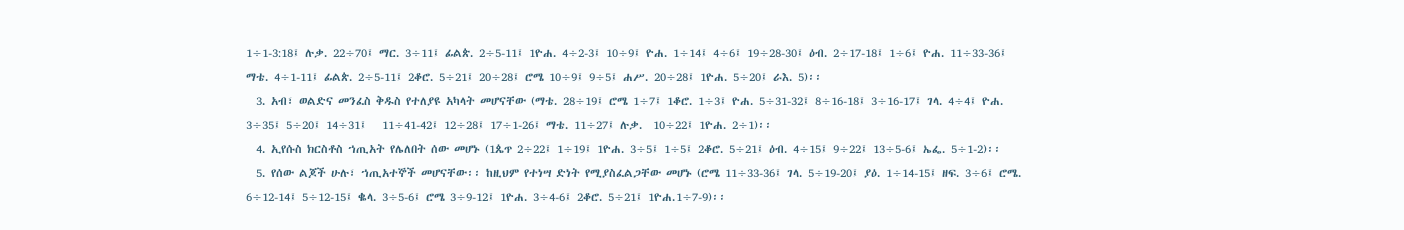1÷1-3:18፤ ሉቃ. 22÷70፤ ማር. 3÷11፤ ፊልጵ. 2÷5-11፤ 1ዮሐ. 4÷2-3፤ 10÷9፤ ዮሐ. 1÷14፤ 4÷6፤ 19÷28-30፤ ዕብ. 2÷17-18፤ 1÷6፤ ዮሐ. 11÷33-36፤ ማቴ. 4÷1-11፤ ፊልጵ. 2÷5-11፤ 2ቆሮ. 5÷21፤ 20÷28፤ ሮሜ 10÷9፤ 9÷5፤ ሐሥ. 20÷28፤ 1ዮሐ. 5÷20፤ ራእ. 5)፡፡
  3. አብ፣ ወልድና መንፈስ ቅዱስ የተለያዩ አካላት መሆናቸው (ማቴ. 28÷19፤ ሮሜ 1÷7፤ 1ቆሮ. 1÷3፤ ዮሐ. 5÷31-32፤ 8÷16-18፤ 3÷16-17፤ ገላ. 4÷4፤ ዮሐ. 3÷35፤ 5÷20፤ 14÷31፤   11÷41-42፤ 12÷28፤ 17÷1-26፤ ማቴ. 11÷27፤ ሉቃ.  10÷22፤ 1ዮሐ. 2÷1)፡፡
  4. ኢየሱስ ክርስቶስ ኀጢአት የሌለበት ሰው መሆኑ (1ጴጥ 2÷22፤ 1÷19፤ 1ዮሐ. 3÷5፤ 1÷5፤ 2ቆሮ. 5÷21፤ ዕብ. 4÷15፤ 9÷22፤ 13÷5-6፤ ኤፌ. 5÷1-2)፡፡
  5. የሰው ልጆች ሁሉ፣ ኀጢአተኞች መሆናቸው፡፡ ከዚህም የተነሣ ድነት የሚያስፈልጋቸው መሆኑ (ሮሜ 11÷33-36፤ ገላ. 5÷19-20፤ ያዕ. 1÷14-15፤ ዘፍ. 3÷6፤ ሮሜ. 6÷12-14፤ 5÷12-15፤ ቈላ. 3÷5-6፤ ሮሜ 3÷9-12፤ 1ዮሐ. 3÷4-6፤ 2ቆሮ. 5÷21፤ 1ዮሐ.1÷7-9)፡፡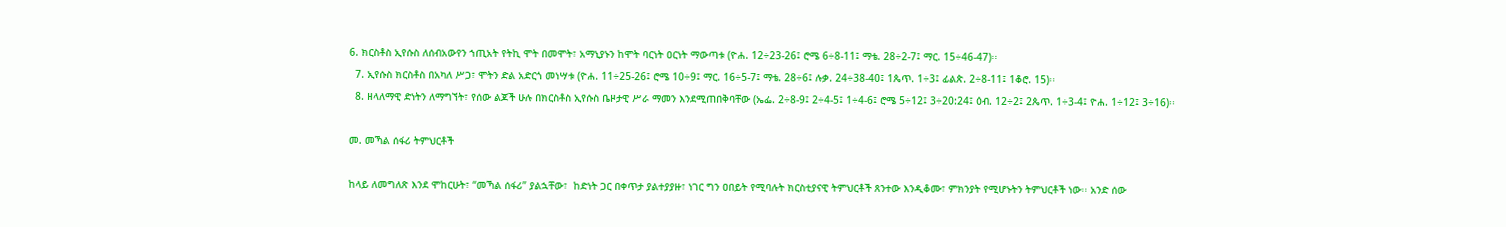6. ክርስቶስ ኢየሱስ ለሰብአውየን ኀጢአት የትኪ ሞት በመሞት፣ አማኒያኑን ከሞት ባርነት ዐርነት ማውጣቱ (ዮሐ. 12÷23-26፤ ሮሜ 6÷8-11፤ ማቴ. 28÷2-7፤ ማር. 15÷46-47)፡፡
  7. ኢየሱስ ክርስቶስ በአካለ ሥጋ፣ ሞትን ድል አድርጎ መነሣቱ (ዮሐ. 11÷25-26፤ ሮሜ 10÷9፤ ማር. 16÷5-7፤ ማቴ. 28÷6፤ ሉቃ. 24÷38-40፤ 1ጴጥ. 1÷3፤ ፊልጵ. 2÷8-11፤ 1ቆሮ. 15)፡፡
  8. ዘላለማዊ ድነትን ለማግኘት፣ የሰው ልጆች ሁሉ በክርስቶስ ኢየሱስ ቤዞታዊ ሥራ ማመን እንደሚጠበቅባቸው (ኤፌ. 2÷8-9፤ 2÷4-5፤ 1÷4-6፤ ሮሜ 5÷12፤ 3÷20:24፤ ዕብ. 12÷2፤ 2ጴጥ. 1÷3-4፤ ዮሐ. 1÷12፤ 3÷16)፡፡

መ. መኻል ሰፋሪ ትምህርቶች

ከላይ ለመግለጽ እንደ ሞከርሁት፣ “መኻል ሰፋሪ” ያልኋቸው፣  ከድነት ጋር በቀጥታ ያልተያያዙ፣ ነገር ግን ዐበይት የሚባሉት ክርስቲያናዊ ትምህርቶች ጸንተው እንዲቆሙ፣ ምክንያት የሚሆኑትን ትምህርቶች ነው፡፡ አንድ ሰው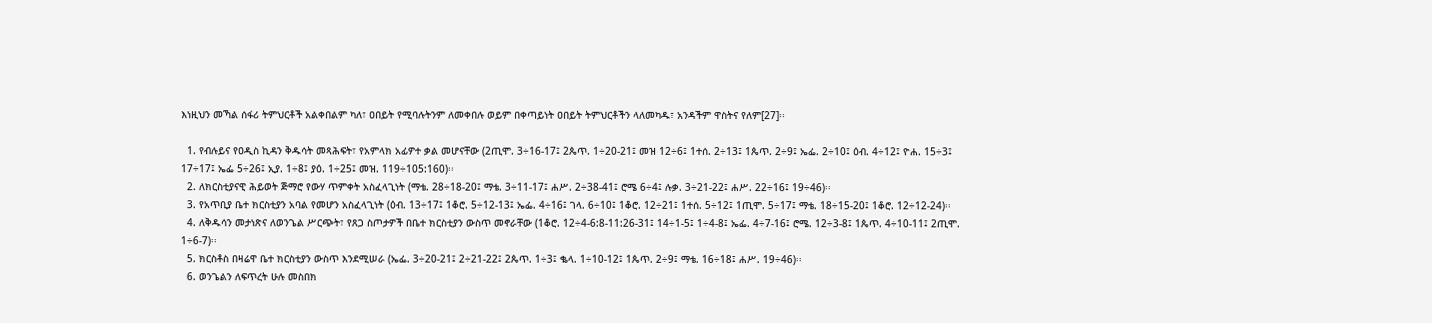እነዚህን መኻል ሰፋሪ ትምህርቶች አልቀበልም ካለ፣ ዐበይት የሚባሉትንም ለመቀበሉ ወይም በቀጣይነት ዐበይት ትምህርቶችን ላለመካዱ፣ አንዳችም ዋስትና የለም[27]፡፡

  1. የብሉይና የዐዲስ ኪዳን ቅዱሳት መጻሕፍት፣ የአምላክ አፊዎተ ቃል መሆናቸው (2ጢሞ. 3÷16-17፤ 2ጴጥ. 1÷20-21፤ መዝ 12÷6፤ 1ተሰ. 2÷13፤ 1ጴጥ. 2÷9፤ ኤፌ. 2÷10፤ ዕብ. 4÷12፤ ዮሐ. 15÷3፤ 17÷17፤ ኤፌ 5÷26፤ ኢያ. 1÷8፤ ያዕ. 1÷25፤ መዝ. 119÷105:160)፡፡
  2. ለክርስቲያናዊ ሕይወት ጅማሮ የውሃ ጥምቀት አስፈላጊነት (ማቴ. 28÷18-20፤ ማቴ. 3÷11-17፤ ሐሥ. 2÷38-41፤ ሮሜ 6÷4፤ ሉቃ. 3÷21-22፤ ሐሥ. 22÷16፤ 19÷46)፡፡
  3. የአጥቢያ ቤተ ክርስቲያን አባል የመሆን አስፈላጊነት (ዕብ. 13÷17፤ 1ቆሮ. 5÷12-13፤ ኤፌ. 4÷16፤ ገላ. 6÷10፤ 1ቆሮ. 12÷21፤ 1ተሰ. 5÷12፤ 1ጢሞ. 5÷17፤ ማቴ. 18÷15-20፤ 1ቆሮ. 12÷12-24)፡፡
  4. ለቅዱሳን መታነጽና ለወንጌል ሥርጭት፣ የጸጋ ስጦታዎች በቤተ ክርስቲያን ውስጥ መኖራቸው (1ቆሮ. 12÷4-6:8-11:26-31፤ 14÷1-5፤ 1÷4-8፤ ኤፌ. 4÷7-16፤ ሮሜ. 12÷3-8፤ 1ጴጥ. 4÷10-11፤ 2ጢሞ. 1÷6-7)፡፡
  5. ክርስቶስ በዛሬዋ ቤተ ክርስቲያን ውስጥ እንደሚሠራ (ኤፌ. 3÷20-21፤ 2÷21-22፤ 2ጴጥ. 1÷3፤ ቈላ. 1÷10-12፤ 1ጴጥ. 2÷9፤ ማቴ. 16÷18፤ ሐሥ. 19÷46)፡፡
  6. ወንጌልን ለፍጥረት ሁሉ መስበክ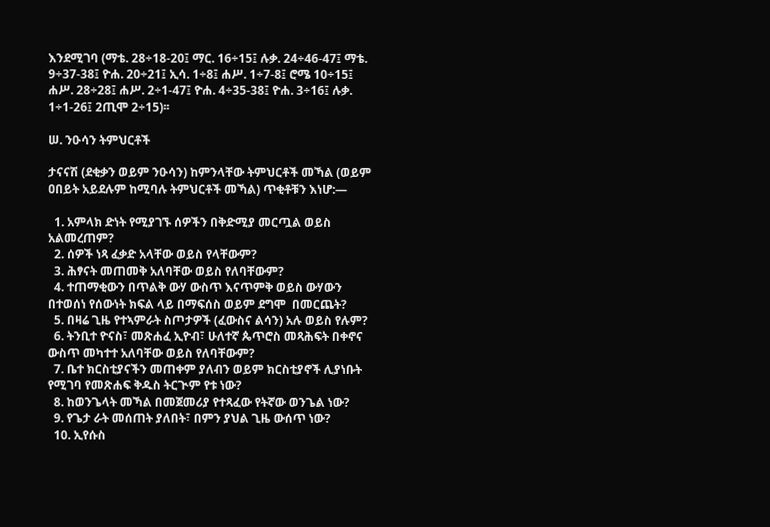እንደሚገባ (ማቴ. 28÷18-20፤ ማር. 16÷15፤ ሉቃ. 24÷46-47፤ ማቴ. 9÷37-38፤ ዮሐ. 20÷21፤ ኢሳ. 1÷8፤ ሐሥ. 1÷7-8፤ ሮሜ 10÷15፤ ሐሥ. 28÷28፤ ሐሥ. 2÷1-47፤ ዮሐ. 4÷35-38፤ ዮሐ. 3÷16፤ ሉቃ. 1÷1-26፤ 2ጢሞ 2÷15)፡፡

ሠ. ንዑሳን ትምህርቶች

ታናናሽ (ደቂቃን ወይም ንዑሳን) ከምንላቸው ትምህርቶች መኻል (ወይም ዐበይት አይደሉም ከሚባሉ ትምህርቶች መኻል) ጥቂቶቹን እነሆ:—

  1. አምላክ ድነት የሚያገኙ ሰዎችን በቅድሚያ መርጧል ወይስ አልመረጠም?
  2. ሰዎች ነጻ ፈቃድ አላቸው ወይስ የላቸውም?
  3. ሕፃናት መጠመቅ አለባቸው ወይስ የለባቸውም?
  4. ተጠማቂውን በጥልቅ ውሃ ውስጥ እናጥምቅ ወይስ ውሃውን በተወሰነ የሰውነት ክፍል ላይ በማፍሰስ ወይም ደግሞ  በመርጨት?
  5. በዛሬ ጊዜ የተኣምራት ስጦታዎች (ፈውስና ልሳን) አሉ ወይስ የሉም?
  6. ትንቢተ ዮናስ፣ መጽሐፈ ኢዮብ፣ ሁለተኛ ጴጥሮስ መጻሕፍት በቀኖና ውስጥ መካተተ አለባቸው ወይስ የለባቸውም?
  7. ቤተ ክርስቲያናችን መጠቀም ያለብን ወይም ክርስቲያኖች ሊያነቡት የሚገባ የመጽሐፍ ቅዱስ ትርጒም የቱ ነው?
  8. ከወንጌላት መኻል በመጀመሪያ የተጻፈው የትኛው ወንጌል ነው?
  9. የጌታ ራት መሰጠት ያለበት፣ በምን ያህል ጊዜ ውሰጥ ነው?
  10. ኢየሱስ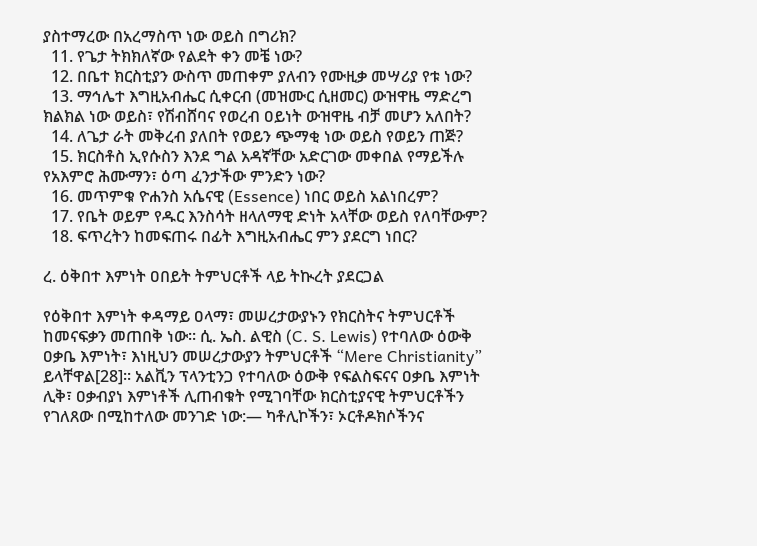ያስተማረው በአረማስጥ ነው ወይስ በግሪክ?
  11. የጌታ ትክክለኛው የልደት ቀን መቼ ነው?
  12. በቤተ ክርስቲያን ውስጥ መጠቀም ያለብን የሙዚቃ መሣሪያ የቱ ነው?
  13. ማኅሌተ እግዚአብሔር ሲቀርብ (መዝሙር ሲዘመር) ውዝዋዜ ማድረግ ክልክል ነው ወይስ፣ የሽብሸባና የወረብ ዐይነት ውዝዋዜ ብቻ መሆን አለበት?
  14. ለጌታ ራት መቅረብ ያለበት የወይን ጭማቂ ነው ወይስ የወይን ጠጅ?
  15. ክርስቶስ ኢየሱስን እንደ ግል አዳኛቸው አድርገው መቀበል የማይችሉ የአእምሮ ሕሙማን፣ ዕጣ ፈንታችው ምንድን ነው?
  16. መጥምቁ ዮሐንስ አሴናዊ (Essence) ነበር ወይስ አልነበረም?
  17. የቤት ወይም የዱር እንስሳት ዘላለማዊ ድነት አላቸው ወይስ የለባቸውም?
  18. ፍጥረትን ከመፍጠሩ በፊት እግዚአብሔር ምን ያደርግ ነበር?

ረ. ዕቅበተ እምነት ዐበይት ትምህርቶች ላይ ትኲረት ያደርጋል

የዕቅበተ እምነት ቀዳማይ ዐላማ፣ መሠረታውያኑን የክርስትና ትምህርቶች ከመናፍቃን መጠበቅ ነው፡፡ ሲ. ኤስ. ልዊስ (C. S. Lewis) የተባለው ዕውቅ ዐቃቤ እምነት፣ እነዚህን መሠረታውያን ትምህርቶች “Mere Christianity” ይላቸዋል[28]፡፡ አልቪን ፕላንቲንጋ የተባለው ዕውቅ የፍልስፍናና ዐቃቤ እምነት ሊቅ፣ ዐቃብያነ እምነቶች ሊጠብቁት የሚገባቸው ክርስቲያናዊ ትምህርቶችን የገለጸው በሚከተለው መንገድ ነው:— ካቶሊኮችን፣ ኦርቶዶክሶችንና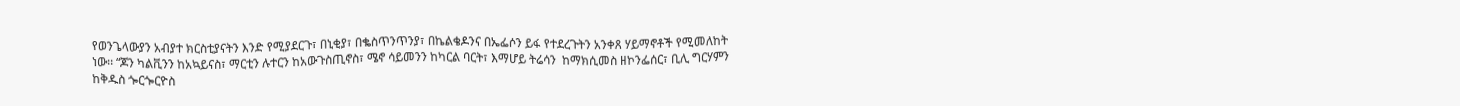የወንጌላውያን አብያተ ክርስቲያናትን እንድ የሚያደርጉ፣ በኒቂያ፣ በቈስጥንጥንያ፣ በኬልቄዶንና በኤፌሶን ይፋ የተደረጉትን አንቀጸ ሃይማኖቶች የሚመለከት ነው፡፡ “ጆን ካልቪንን ከአኳይናስ፣ ማርቲን ሉተርን ከአውጉስጢኖስ፣ ሜኖ ሳይመንን ከካርል ባርት፣ እማሆይ ትሬሳን  ከማክሲመስ ዘኮንፌሰር፣ ቢሊ ግርሃምን ከቅዱስ ጐርጐርዮስ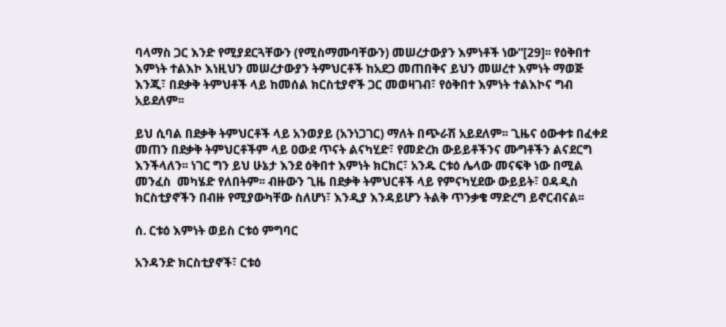ባላማስ ጋር እንድ የሚያደርጓቸውን (የሚስማሙባቸውን) መሠረታውያን እምነቶች ነው”[29]፡፡ የዕቅበተ እምነት ተልእኮ እነዚህን መሠረታውያን ትምህርቶች ከአደጋ መጠበቅና ይህን መሠረተ እምነት ማወጅ እንጂ፣ በደቃቅ ትምህቶች ላይ ከመሰል ክርስቲያኖች ጋር መወዛገብ፣ የዕቅበተ እምነት ተልእኮና ግብ አይደለም፡፡

ይህ ሲባል በደቃቅ ትምህርቶች ላይ አንወያይ (አንነጋገር) ማለት በጭራሽ አይደለም፡፡ ጊዜና ዕውቀቱ በፈቀደ መጠን በደቃቅ ትምህርቶችም ላይ ዐውደ ጥናት ልናካሂድ፣ የመድረክ ውይይቶችንና ሙግቶችን ልናደርግ እንችላለን፡፡ ነገር ግን ይህ ሁኔታ እንደ ዕቅበተ እምነት ክርክር፣ አንዱ ርቱዕ ሌላው መናፍቅ ነው በሚል መንፈስ  መካሄድ የለበትም፡፡ ብዙውን ጊዜ በደቃቅ ትምህርቶች ላይ የምናካሂደው ውይይት፣ ዐዳዲስ ክርስቲያኖችን በብዙ የሚያውካቸው ስለሆነ፣ እንዲያ እንዳይሆን ትልቅ ጥንቃቄ ማድረግ ይኖርብናል፡፡

ሰ. ርቱዕ እምነት ወይስ ርቱዕ ምግባር

አንዳንድ ክርስቲያኖች፣ ርቱዕ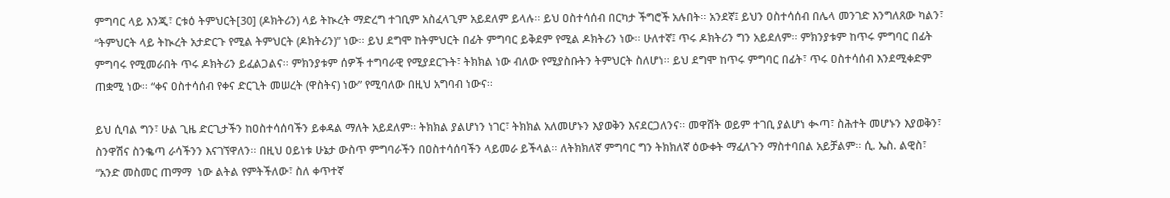ምግባር ላይ እንጂ፣ ርቱዕ ትምህርት[30] (ዶክትሪን) ላይ ትኲረት ማድረግ ተገቢም አስፈላጊም አይደለም ይላሉ፡፡ ይህ ዐስተሳሰብ በርካታ ችግሮች አሉበት፡፡ አንደኛ፤ ይህን ዐስተሳሰብ በሌላ መንገድ እንግለጸው ካልን፣ “ትምህርት ላይ ትኲረት አታድርጉ የሚል ትምህርት (ዶክትሪን)” ነው፡፡ ይህ ደግሞ ከትምህርት በፊት ምግባር ይቅደም የሚል ዶክትሪን ነው፡፡ ሁለተኛ፤ ጥሩ ዶክትሪን ግን አይደለም፡፡ ምክንያቱም ከጥሩ ምግባር በፊት ምግባሩ የሚመራበት ጥሩ ዶክትሪን ይፈልጋልና፡፡ ምክንያቱም ሰዎች ተግባራዊ የሚያደርጉት፣ ትክክል ነው ብለው የሚያስቡትን ትምህርት ስለሆነ፡፡ ይህ ደግሞ ከጥሩ ምግባር በፊት፣ ጥሩ ዐስተሳሰብ እንደሚቀድም ጠቋሚ ነው፡፡ “ቀና ዐስተሳሰብ የቀና ድርጊት መሠረት (ዋስትና) ነው” የሚባለው በዚህ አግባብ ነውና፡፡

ይህ ሲባል ግን፣ ሁል ጊዜ ድርጊታችን ከዐስተሳሰባችን ይቀዳል ማለት አይደለም፡፡ ትክክል ያልሆነን ነገር፣ ትክክል አለመሆኑን እያወቅን እናደርጋለንና፡፡ መዋሸት ወይም ተገቢ ያልሆነ ቊጣ፣ ስሕተት መሆኑን እያወቅን፣ ስንዋሽና ስንቈጣ ራሳችንን እናገኘዋለን፡፡ በዚህ ዐይነቱ ሁኔታ ውስጥ ምግባራችን በዐስተሳሰባችን ላይመራ ይችላል፡፡ ለትክክለኛ ምግባር ግን ትክክለኛ ዕውቀት ማፈለጉን ማስተባበል አይቻልም፡፡ ሲ. ኤስ. ልዊስ፣ “አንድ መስመር ጠማማ  ነው ልትል የምትችለው፣ ስለ ቀጥተኛ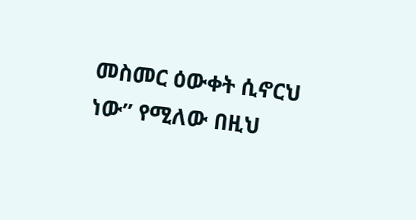መስመር ዕውቀት ሲኖርህ ነው” የሚለው በዚህ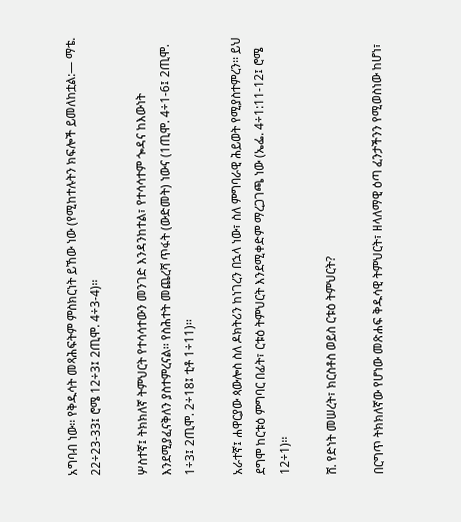አግባብ ነው፡፡ የቅዱሳት መጻሕፍትም ምስክርነት ይኸው ነው (የሚከተሉትን ክፍሎች ይመለከቷል:— ማቴ. 22÷23-33፤ ሮሜ 12÷3፤ 2ጢሞ. 4÷3-4)፡፡

ሦስተኛ፤ ትክክለኛ ትምህርት የተሳሳተውን መንገድ እንዳንከተል፣ የተሳሳተም ጐዳና ከእውነት እንደሚያፈናቅለን ያስተምረናል፡፡ የስሕተት መጨረሻ ጥፋት (ውድመት) ነውና (1ጢሞ. 4÷1-6፤ 2ጢሞ. 1÷3፤ 2ጢሞ. 2÷18፤ ቲቶ 1÷11)፡፡

አራተኛ፤ ሐዋርያው ጳውሎስ ስለ ዶክትሪን ከነገረን በኋላ ነው፣ ስለ ምግባራዊ ሕይወት የሚያስተምረን፡፡ ይህ ደግሞ ከርቱዕ ምግባር በፊት፣ ርቱዕ ትምህርት እንደሚቀድም ማረጋገጫ ነው (ኤፌ. 4÷1:11-12፤ ሮሜ 12÷1)፡፡

ሸ. የድነት መሠረት፣ ክርስቶስ ወይስ ርቱዕ ትምህርት?

በርግጥ ትክክለኛው የሆነው መጽሐፍ ቅዱሳዊ ትምህርት፣ ዘላለማዊ ዕጣ ፈንታችንን የሚወስነው ከሆነ፣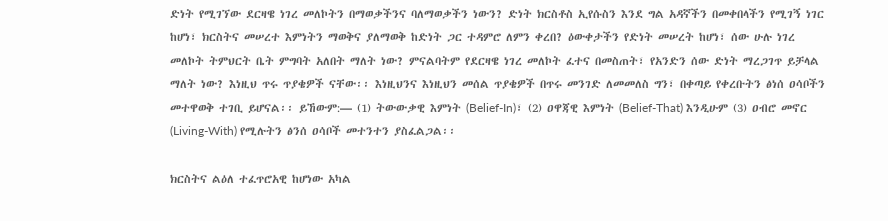ድነት የሚገኘው ደርዛዌ ነገረ መለኮትን በማወቃችንና ባለማወቃችን ነውን? ድነት ክርስቶስ ኢየሱስን እንደ ግል አዳኛችን በመቀበላችን የሚገኝ ነገር ከሆነ፣ ክርስትና መሠረተ እምነትን ማወቅና ያለማወቅ ከድነት ጋር ተዳምሮ ለምን ቀረበ? ዕውቀታችን የድነት መሠረት ከሆነ፣ ሰው ሁሉ ነገረ መለኮት ትምህርት ቤት ምግባት አለበት ማለት ነው? ምናልባትም የደርዛዌ ነገረ መለኮት ፈተና በመስጠት፣ የአንድን ሰው ድነት ማረጋገጥ ይቻላል ማለት ነው? እነዚህ ጥሩ ጥያቄዎች ናቸው፡፡ እነዚህንና እነዚህን መሰል ጥያቄዎች በጥሩ መንገድ ለመመለስ ግን፣ በቀጣይ የቀረቡትን ፅነሰ ዐሳቦችን መተዋወቅ ተገቢ ይሆናል፡፡ ይኸውም:— (1) ትውውቃዊ እምነት (Belief-In)፣ (2) ዐዋጃዊ እምነት (Belief-That) እንዲሁም (3) ዐብሮ መኖር (Living-With) የሚሉትን ፅንሰ ዐሳቦች መተንተን ያስፈልጋል፡፡

ክርስትና ልዕለ ተፈጥሮአዊ ከሆነው አካል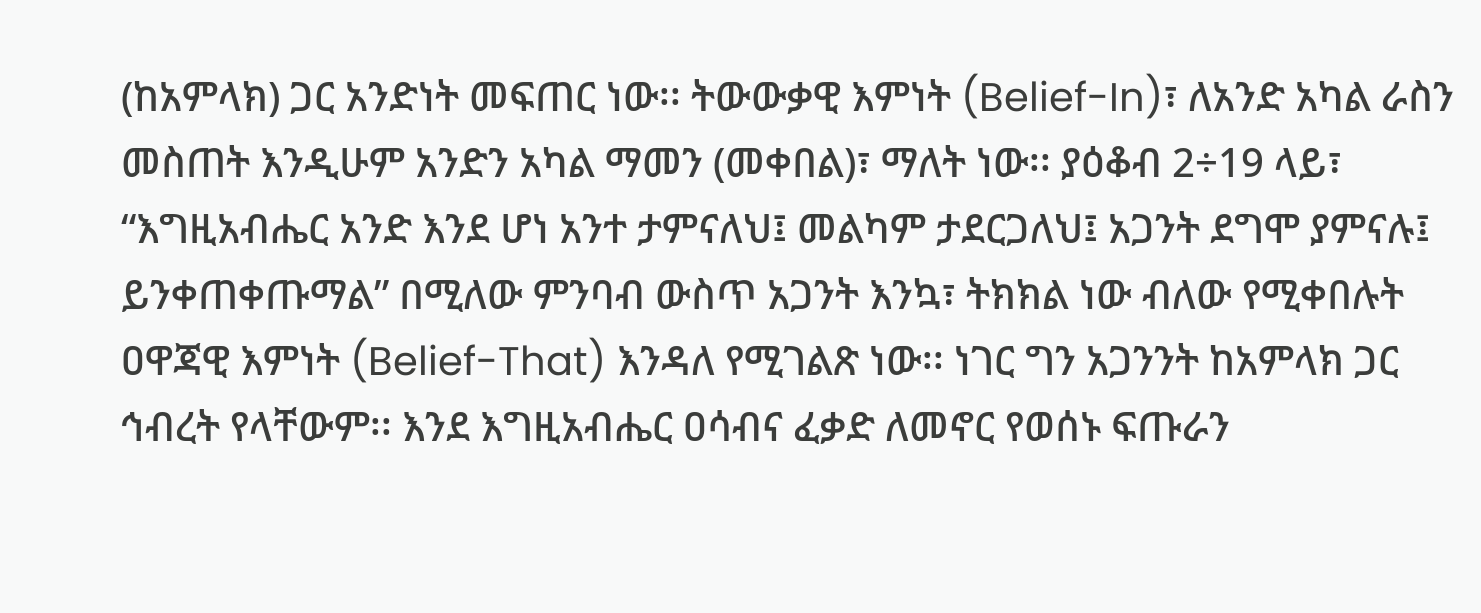(ከአምላክ) ጋር አንድነት መፍጠር ነው፡፡ ትውውቃዊ እምነት (Belief-In)፣ ለአንድ አካል ራስን መስጠት እንዲሁም አንድን አካል ማመን (መቀበል)፣ ማለት ነው፡፡ ያዕቆብ 2÷19 ላይ፣ “እግዚአብሔር አንድ እንደ ሆነ አንተ ታምናለህ፤ መልካም ታደርጋለህ፤ አጋንት ደግሞ ያምናሉ፤ ይንቀጠቀጡማል” በሚለው ምንባብ ውስጥ አጋንት እንኳ፣ ትክክል ነው ብለው የሚቀበሉት ዐዋጃዊ እምነት (Belief-That) እንዳለ የሚገልጽ ነው፡፡ ነገር ግን አጋንንት ከአምላክ ጋር ኅብረት የላቸውም፡፡ እንደ እግዚአብሔር ዐሳብና ፈቃድ ለመኖር የወሰኑ ፍጡራን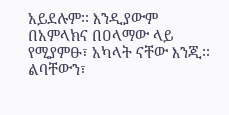አይደሉም፡፡ እንዲያውም በአምላክና በዐላማው ላይ የሚያምፁ፣ አካላት ናቸው እንጂ፡፡ ልባቸውን፣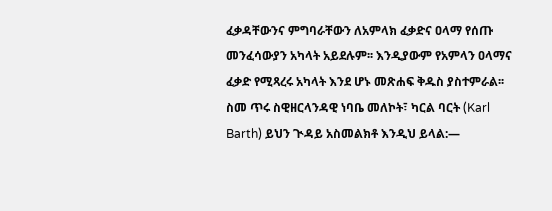ፈቃዳቸውንና ምግባራቸውን ለአምላክ ፈቃድና ዐላማ የሰጡ መንፈሳውያን አካላት አይደሉም፡፡ እንዲያውም የአምላን ዐላማና ፈቃድ የሚጻረሩ አካላት እንደ ሆኑ መጽሐፍ ቅዱስ ያስተምራል፡፡ ስመ ጥሩ ስዊዘርላንዳዊ ነባቤ መለኮት፣ ካርል ባርት (Karl Barth) ይህን ጒዳይ አስመልክቶ እንዲህ ይላል:—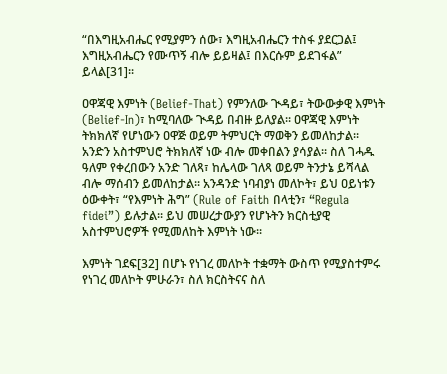“በእግዚአብሔር የሚያምን ሰው፣ እግዚአብሔርን ተስፋ ያደርጋል፤ እግዚአብሔርን የሙጥኝ ብሎ ይይዛል፤ በእርሱም ይደገፋል” ይላል[31]፡፡

ዐዋጃዊ እምነት (Belief-That) የምንለው ጒዳይ፣ ትውውቃዊ እምነት (Belief-In)፣ ከሚባለው ጒዳይ በብዙ ይለያል፡፡ ዐዋጃዊ እምነት ትክክለኛ የሆነውን ዐዋጅ ወይም ትምህርት ማወቅን ይመለከታል፡፡ አንድን አስተምህሮ ትክክለኛ ነው ብሎ መቀበልን ያሳያል፡፡ ስለ ገሓዱ ዓለም የቀረበውን አንድ ገለጻ፣ ከሌላው ገለጻ ወይም ትንታኔ ይሻላል ብሎ ማሰብን ይመለከታል፡፡ አንዳንድ ነባብያነ መለኮት፣ ይህ ዐይነቱን ዕውቀት፣ “የእምነት ሕግ” (Rule of Faith በላቲን፣ “Regula fidei”) ይሉታል፡፡ ይህ መሠረታውያን የሆኑትን ክርስቲያዊ አስተምህሮዎች የሚመለከት እምነት ነው፡፡

እምነት ገደፍ[32] በሆኑ የነገረ መለኮት ተቋማት ውስጥ የሚያስተምሩ የነገረ መለኮት ምሁራን፣ ስለ ክርስትናና ስለ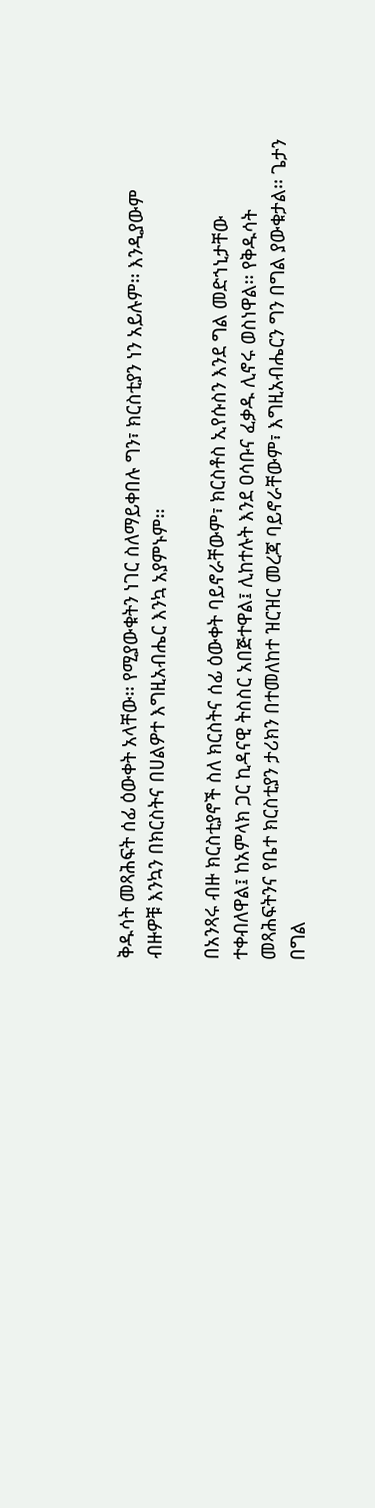ቅዱሳት መጻሕፍት ሰፊ ዕውቀት አላቸው፡፡ የሚያውቁትን ነገር ስለማይቀበሉ ግን፣ ክርስቲያን ነን አይሉም፡፡ እንዲያውም ብዙዎቹ እንኳን በክርስትና በሀልዎተ እግዚአብሔር እንኳ አያምኑም፡፡

በአንጻሩ ብዙ ክርስቲያኖች ስለ ክርስትና ሰፊ ዕውቀት ባይኖራቸውም፣ ክርስቶስ ኢየሱስን እንደ ግል መድኀኒታቸው ተቀብለዋል፤ ከአምላክ ጋር ኪዳናዊ ትስስር አበጅተዋል፤ ሊከተሉት እንደ ዐሳቡና ፈቃዱ ሊኖሩ ወስነዋል፡፡ የቅዱሳት መጻሕፍትንና የቤተ ክርስቲያን ታሪክን በተመለከተ ዝርዝር መረጃ ባይኖራቸውም፣ እግዚአብሔርን ግን በግል ያውቁታል፡፡ ጌታን በግል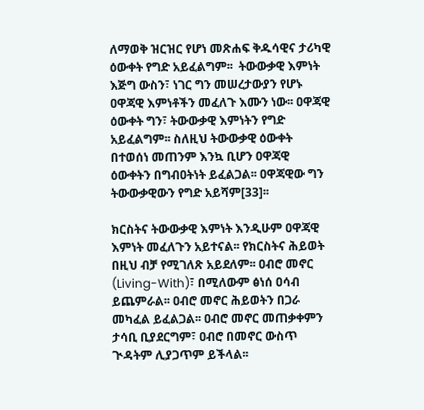ለማወቅ ዝርዝር የሆነ መጽሐፍ ቅዱሳዊና ታሪካዊ ዕውቀት የግድ አይፈልግም፡፡  ትውውቃዊ እምነት እጅግ ውስን፣ ነገር ግን መሠረታውያን የሆኑ ዐዋጃዊ እምነቶችን መፈለጉ እሙን ነው፡፡ ዐዋጃዊ ዕውቀት ግን፣ ትውውቃዊ እምነትን የግድ አይፈልግም፡፡ ስለዚህ ትውውቃዊ ዕውቀት በተወሰነ መጠንም እንኳ ቢሆን ዐዋጃዊ ዕውቀትን በግብዐትነት ይፈልጋል፡፡ ዐዋጃዊው ግን ትውውቃዊውን የግድ አይሻም[33]፡፡

ክርስትና ትውውቃዊ እምነት እንዲሁም ዐዋጃዊ እምነት መፈለጉን አይተናል፡፡ የክርስትና ሕይወት በዚህ ብቻ የሚገለጽ አይደለም፡፡ ዐብሮ መኖር (Living-With)፣ በሚለውም ፅነሰ ዐሳብ ይጨምራል፡፡ ዐብሮ መኖር ሕይወትን በጋራ መካፈል ይፈልጋል፡፡ ዐብሮ መኖር መጠቃቀምን ታሳቢ ቢያደርግም፣ ዐብሮ በመኖር ውስጥ ጒዳትም ሊያጋጥም ይችላል፡፡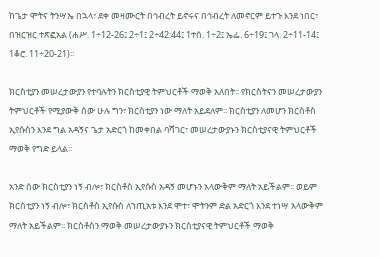ከጌታ ሞትና ትንሣኤ በኋላ፣ ደቀ መዛሙርት በኅብረት ይኖሩና በኅብረት ለመኖርም ይተጉ እንደ ነበር፣ በዝርዝር ተጽፎአል (ሐሥ. 1÷12-26፤ 2÷1፤ 2÷42:44፤ 1ተሰ. 1÷2፤ ኤፌ. 6÷19፤ ገላ. 2÷11-14፤ 1ቆሮ. 11÷20-21)፡፡

ክርስቲያን መሠረታውያን የተባሉትን ክርስቲያዊ ትምህርቶች ማወቅ አለበት፡፡ የክርስትናን መሠረታውያን ትምህርቶች የሚያውቅ ሰው ሁሉ ግን፣ ክርስቲያን ነው ማለት አይደለም፡፡ ክርስቲያን ለመሆን ክርስቶስ ኢየሱስን እንደ ግል አዳኝና ጌታ አድርጎ ከመቀበል ባሻገር፣ መሠረታውያኑን ክርስቲያናዊ ትምህርቶች ማወቅ የግድ ይላል፡፡

አንድ ሰው ክርስቲያን ነኝ ብሎ፣ ክርስቶስ ኢየሱስ አዳኝ መሆኑን አላውቅም ማለት አይችልም፡፡ ወይም ክርስቲያን ነኝ ብሎ፣ ክርስቶስ ኢየሱስ ለኀጢአቱ እንደ ሞተ፣ ሞትንም ድል አድርጎ እንደ ተነሣ አላውቅም ማለት አይችልም፡፡ ክርስቶስን ማወቅ መሠረታውያኑን ክርስቲያናዊ ትምህርቶች ማወቅ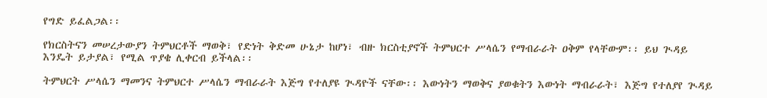የግድ ይፈልጋል፡፡

የክርስትናን መሠረታውያን ትምህርቶች ማወቅ፣ የድነት ቅድመ ሁኔታ ከሆነ፣ ብዙ ክርስቲያኖች ትምህርተ ሥላሴን የማብራራት ዐቅም የላቸውም፡፡ ይህ ጒዳይ እንዴት ይታያል፣ የሚል ጥያቄ ሊቀርብ ይችላል፡፡

ትምህርት ሥላሴን ማመንና ትምህርተ ሥላሴን ማብራራት እጅግ የተለያዩ ጒዳዮች ናቸው፡፡ እውነትን ማወቅና ያወቁትን እውነት ማብራራት፣ እጅግ የተለያየ ጒዳይ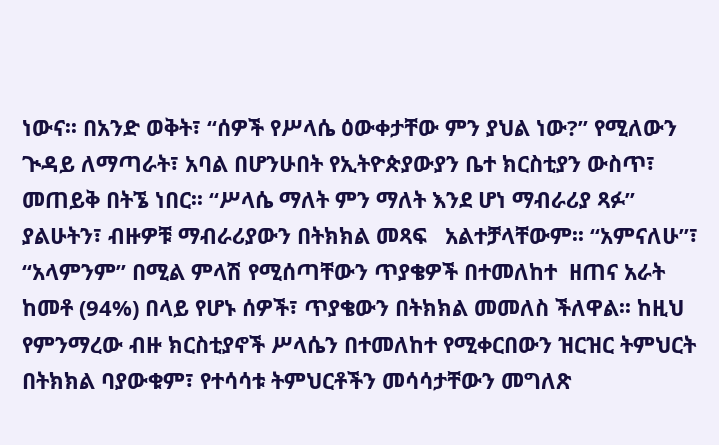ነውና፡፡ በአንድ ወቅት፣ “ሰዎች የሥላሴ ዕውቀታቸው ምን ያህል ነው?” የሚለውን ጒዳይ ለማጣራት፣ አባል በሆንሁበት የኢትዮጵያውያን ቤተ ክርስቲያን ውስጥ፣ መጠይቅ በትኜ ነበር፡፡ “ሥላሴ ማለት ምን ማለት እንደ ሆነ ማብራሪያ ጻፉ” ያልሁትን፣ ብዙዎቹ ማብራሪያውን በትክክል መጻፍ   አልተቻላቸውም፡፡ “አምናለሁ”፣ “አላምንም” በሚል ምላሽ የሚሰጣቸውን ጥያቄዎች በተመለከተ  ዘጠና አራት ከመቶ (94%) በላይ የሆኑ ሰዎች፣ ጥያቄውን በትክክል መመለስ ችለዋል፡፡ ከዚህ የምንማረው ብዙ ክርስቲያኖች ሥላሴን በተመለከተ የሚቀርበውን ዝርዝር ትምህርት በትክክል ባያውቁም፣ የተሳሳቱ ትምህርቶችን መሳሳታቸውን መግለጽ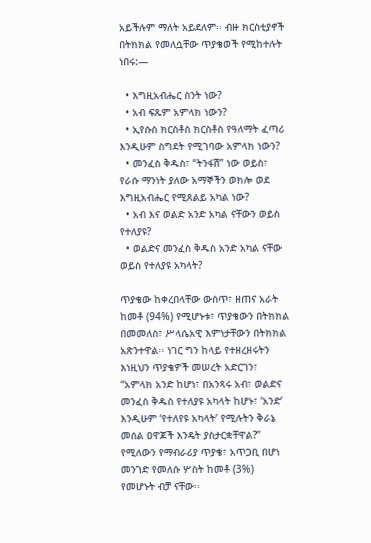አይችሉም ማለት አይደለም፡፡ ብዙ ክርስቲያኖች በትክክል የመለሷቸው ጥያቄወች የሚከተሉት ነበሩ:—

  • እግዚአብሔር ስንት ነው?
  • አብ ፍጹም አምላክ ነውን?
  • ኢየሱስ ክርስቶስ ክርስቶስ የዓለማት ፈጣሪ እንዲሁም ስግደት የሚገባው አምላክ ነውን?
  • መንፈስ ቅዱስ፣ “ትንፋሽ” ነው ወይስ፣ የራሱ ማንነት ያለው አማኞችን ወክሎ ወደ እግዚአብሔር የሚጸልይ አካል ነው?
  • አብ እና ወልድ አንድ አካል ናቸውን ወይስ የተለያዩ?
  • ወልድና መንፈስ ቅዱስ አንድ አካል ናቸው ወይስ የተለያዩ አካላት?

ጥያቄው ከቀረበላቸው ውስጥ፣ ዘጠና አራት ከመቶ (94%) የሚሆኑቱ፣ ጥያቄውን በትክክል በመመለስ፣ ሥላሴአዊ እምነታቸውን በትክክል አጽንተዋል፡፡ ነገር ግን ከላይ የተዘረዘሩትን እነዚህን ጥያቄዎች መሠረት አድርገን፣ “አምላክ አንድ ከሆነ፣ በአንጻሩ አብ፣ ወልድና መንፈስ ቅዱስ የተለያዩ አካላት ከሆኑ፣ ‘አንድ’ እንዲሁም ‘የተለየዩ አካላት’ የሚሉትን ቅራኔ መሰል ዐዋጆች እንዴት ያስታርቋቸዋል?” የሚለውን የማብራሪያ ጥያቄ፣ አጥጋቢ በሆነ መንገድ የመለሱ ሦስት ከመቶ (3%) የመሆኑት ብቻ ናቸው፡፡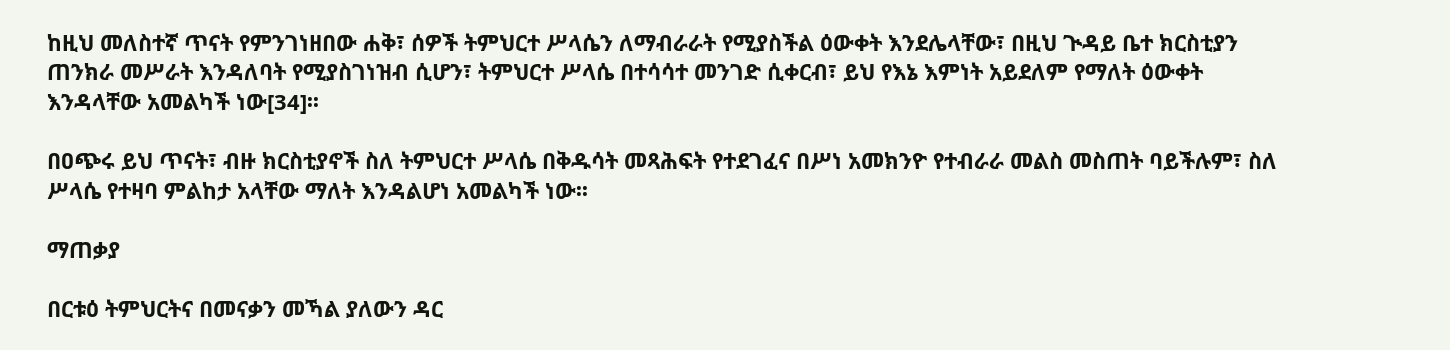ከዚህ መለስተኛ ጥናት የምንገነዘበው ሐቅ፣ ሰዎች ትምህርተ ሥላሴን ለማብራራት የሚያስችል ዕውቀት እንደሌላቸው፣ በዚህ ጒዳይ ቤተ ክርስቲያን ጠንክራ መሥራት እንዳለባት የሚያስገነዝብ ሲሆን፣ ትምህርተ ሥላሴ በተሳሳተ መንገድ ሲቀርብ፣ ይህ የእኔ እምነት አይደለም የማለት ዕውቀት እንዳላቸው አመልካች ነው[34]፡፡

በዐጭሩ ይህ ጥናት፣ ብዙ ክርስቲያኖች ስለ ትምህርተ ሥላሴ በቅዱሳት መጻሕፍት የተደገፈና በሥነ አመክንዮ የተብራራ መልስ መስጠት ባይችሉም፣ ስለ ሥላሴ የተዛባ ምልከታ አላቸው ማለት እንዳልሆነ አመልካች ነው፡፡

ማጠቃያ

በርቱዕ ትምህርትና በመናቃን መኻል ያለውን ዳር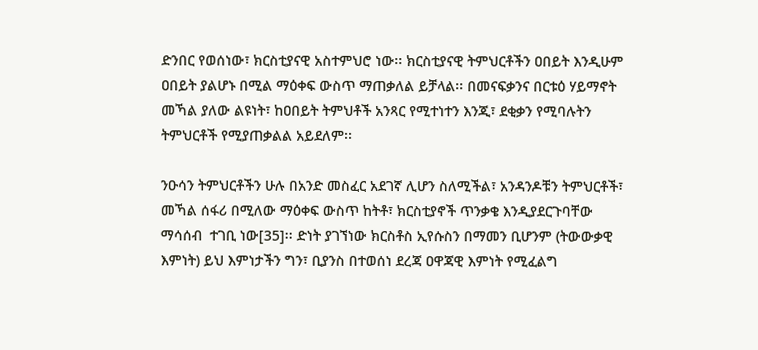ድንበር የወሰነው፣ ክርስቲያናዊ አስተምህሮ ነው፡፡ ክርስቲያናዊ ትምህርቶችን ዐበይት እንዲሁም ዐበይት ያልሆኑ በሚል ማዕቀፍ ውስጥ ማጠቃለል ይቻላል፡፡ በመናፍቃንና በርቱዕ ሃይማኖት መኻል ያለው ልዩነት፣ ከዐበይት ትምህቶች አንጻር የሚተነተን እንጂ፣ ደቂቃን የሚባሉትን ትምህርቶች የሚያጠቃልል አይደለም፡፡

ንዑሳን ትምህርቶችን ሁሉ በአንድ መስፈር አደገኛ ሊሆን ስለሚችል፣ አንዳንዶቹን ትምህርቶች፣ መኻል ሰፋሪ በሚለው ማዕቀፍ ውስጥ ከትቶ፣ ክርስቲያኖች ጥንቃቄ እንዲያደርጉባቸው ማሳሰብ  ተገቢ ነው[35]፡፡ ድነት ያገኘነው ክርስቶስ ኢየሱስን በማመን ቢሆንም (ትውውቃዊ እምነት) ይህ እምነታችን ግን፣ ቢያንስ በተወሰነ ደረጃ ዐዋጃዊ እምነት የሚፈልግ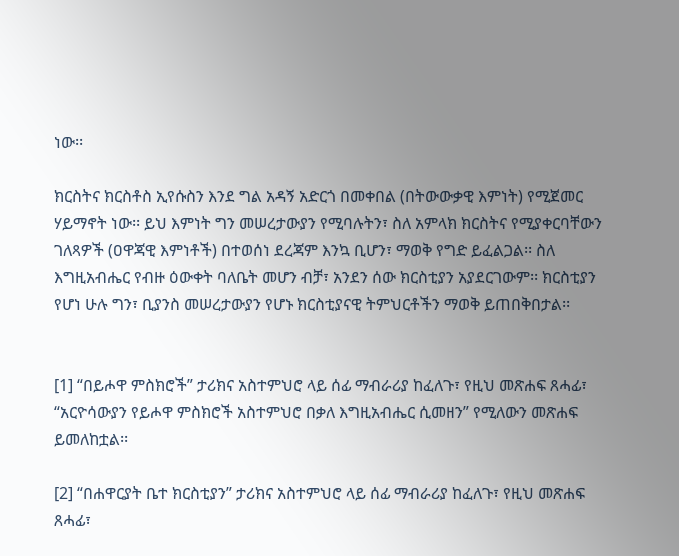ነው፡፡

ክርስትና ክርስቶስ ኢየሱስን እንደ ግል አዳኝ አድርጎ በመቀበል (በትውውቃዊ እምነት) የሚጀመር ሃይማኖት ነው፡፡ ይህ እምነት ግን መሠረታውያን የሚባሉትን፣ ስለ አምላክ ክርስትና የሚያቀርባቸውን ገለጻዎች (ዐዋጃዊ እምነቶች) በተወሰነ ደረጃም እንኳ ቢሆን፣ ማወቅ የግድ ይፈልጋል፡፡ ስለ እግዚአብሔር የብዙ ዕውቀት ባለቤት መሆን ብቻ፣ አንደን ሰው ክርስቲያን አያደርገውም፡፡ ክርስቲያን የሆነ ሁሉ ግን፣ ቢያንስ መሠረታውያን የሆኑ ክርስቲያናዊ ትምህርቶችን ማወቅ ይጠበቅበታል፡፡


[1] “በይሖዋ ምስክሮች” ታሪክና አስተምህሮ ላይ ሰፊ ማብራሪያ ከፈለጉ፣ የዚህ መጽሐፍ ጸሓፊ፣ “አርዮሳውያን የይሖዋ ምስክሮች አስተምህሮ በቃለ እግዚአብሔር ሲመዘን” የሚለውን መጽሐፍ ይመለከቷል፡፡

[2] “በሐዋርያት ቤተ ክርስቲያን” ታሪክና አስተምህሮ ላይ ሰፊ ማብራሪያ ከፈለጉ፣ የዚህ መጽሐፍ ጸሓፊ፣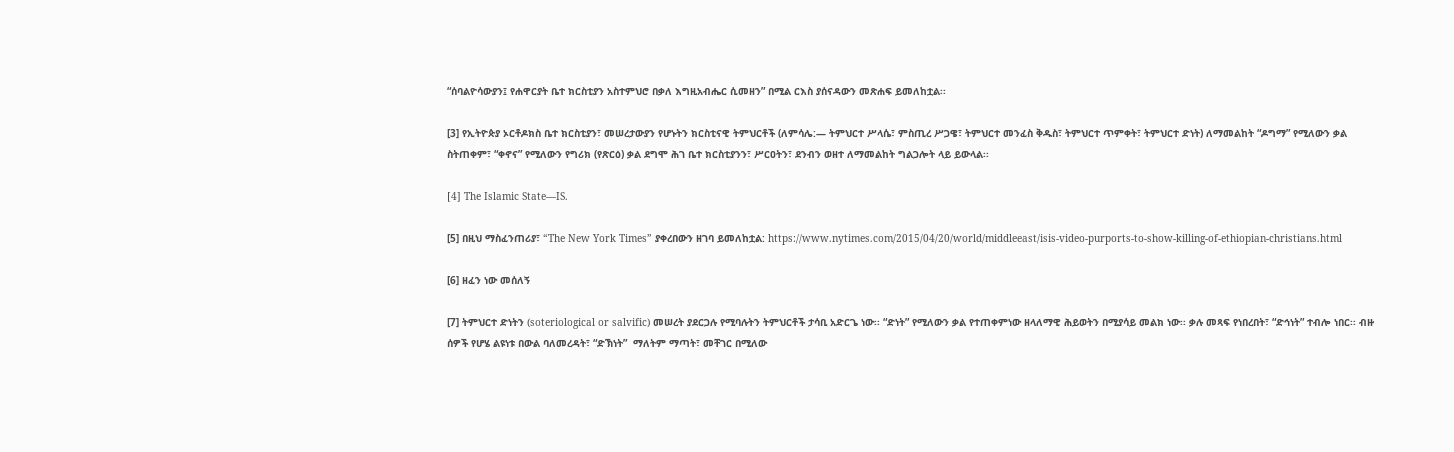“ሰባልዮሳውያን፤ የሐዋርያት ቤተ ክርስቲያን አስተምህሮ በቃለ እግዚአብሔር ሲመዘን” በሚል ርእስ ያሰናዳውን መጽሐፍ ይመለከቷል፡፡

[3] የኢትዮጵያ ኦርቶዶክስ ቤተ ክርስቲያን፣ መሠረታውያን የሆኑትን ክርስቲናዊ ትምህርቶች (ለምሳሌ:— ትምህርተ ሥላሴ፣ ምስጢረ ሥጋዌ፣ ትምህርተ መንፈስ ቅዱስ፣ ትምህርተ ጥምቀት፣ ትምህርተ ድነት) ለማመልከት “ዶግማ” የሚለውን ቃል ስትጠቀም፣ “ቀኖና” የሚለውን የግሪክ (የጽርዕ) ቃል ደግሞ ሕገ ቤተ ክርስቲያንን፣ ሥርዐትን፣ ደንብን ወዘተ ለማመልከት ግልጋሎት ላይ ይውላል፡፡

[4] The Islamic State—IS.

[5] በዚህ ማስፈንጠሪያ፣ “The New York Times” ያቀረበውን ዘገባ ይመለከቷል: https://www.nytimes.com/2015/04/20/world/middleeast/isis-video-purports-to-show-killing-of-ethiopian-christians.html

[6] ዘፈን ነው መሰለኝ

[7] ትምህርተ ድነትን (soteriological or salvific) መሠረት ያደርጋሉ የሚባሉትን ትምህርቶች ታሳቢ አድርጌ ነው፡፡ “ድነት” የሚለውን ቃል የተጠቀምነው ዘላለማዊ ሕይወትን በሚያሳይ መልክ ነው፡፡ ቃሉ መጻፍ የነበረበት፣ “ድኅነት” ተብሎ ነበር፡፡ ብዙ ሰዎች የሆሄ ልዩነቱ በውል ባለመረዳት፣ “ድኽነት”  ማለትም ማጣት፣ መቸገር በሚለው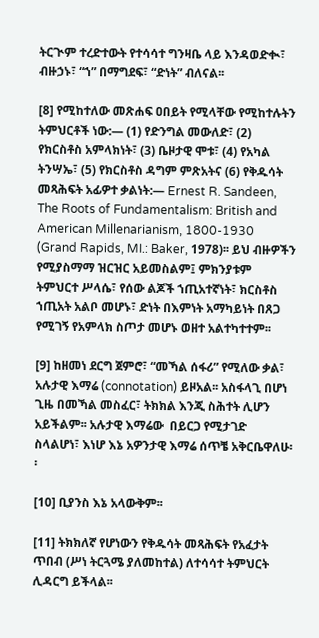ትርጒም ተረድተውት የተሳሳተ ግንዛቤ ላይ እንዳወድቊ፣ ብዙኃኑ፣ “ኀ” በማግደፍ፣ “ድነት” ብለናል፡፡

[8] የሚከተለው መጽሐፍ ዐበይት የሚላቸው የሚከተሉትን ትምህርቶች ነው:— (1) የድንግል መውለድ፣ (2) የክርስቶስ አምላክነት፣ (3) ቤዞታዊ ሞቱ፣ (4) የአካል ትንሣኤ፣ (5) የክርስቶስ ዳግም ምጽአትና (6) የቅዱሳት መጻሕፍት አፊዎተ ቃልነት:— Ernest R. Sandeen, The Roots of Fundamentalism: British and American Millenarianism, 1800-1930 (Grand Rapids, MI.: Baker, 1978)፡፡ ይህ ብዙዎችን የሚያስማማ ዝርዝር አይመስልም፤ ምክንያቱም ትምህርተ ሥላሴ፣ የሰው ልጆች ኀጢአተኛነት፣ ክርስቶስ ኀጢአት አልቦ መሆኑ፣ ድነት በእምነት አማካይነት በጸጋ የሚገኝ የአምላክ ስጦታ መሆኑ ወዘተ አልተካተተም፡፡

[9] ከዘመነ ደርግ ጀምሮ፣ “መኻል ሰፋሪ” የሚለው ቃል፣ አሉታዊ እማሬ (connotation) ይዞአል፡፡ አስፋላጊ በሆነ ጊዜ በመኻል መስፈር፣ ትክክል እንጂ ስሕተት ሊሆን አይችልም፡፡ አሉታዊ እማሬው  በይርጋ የሚታገድ ስላልሆነ፣ እነሆ እኔ አዎንታዊ እማሬ ሰጥቼ አቅርቤዋለሁ፡፡

[10] ቢያንስ እኔ አላውቅም፡፡

[11] ትክክለኛ የሆነውን የቅዱሳት መጻሕፍት የአፈታት ጥበብ (ሥነ ትርጓሜ ያለመከተል) ለተሳሳተ ትምህርት ሊዳርግ ይችላል፡፡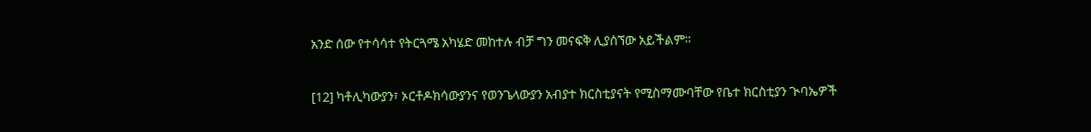አንድ ሰው የተሳሳተ የትርጓሜ አካሄድ መከተሉ ብቻ ግን መናፍቅ ሊያሰኘው አይችልም፡፡

[12] ካቶሊካውያን፣ ኦርቶዶክሳውያንና የወንጌላውያን አብያተ ክርስቲያናት የሚስማሙባቸው የቤተ ክርስቲያን ጒባኤዎች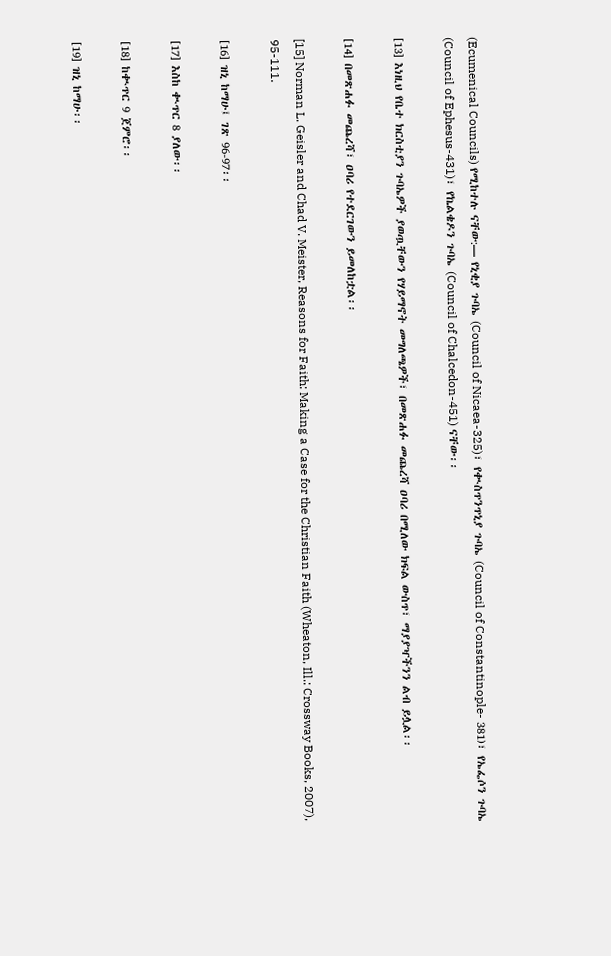(Ecumenical Councils) የሚከተሉ ናቸው:— የኒቂያ ጉባኤ (Council of Nicaea-325)፣ የቊስጥንጥኒያ ጉባኤ (Council of Constantinople- 381)፣ የኤፌሶን ጉባኤ (Council of Ephesus-431)፣ የኬልቄዶን ጉባኤ (Council of Chalcedon-451) ናቸው፡፡

[13] እነዚህ የቤተ ክርስቲያን ጉባኤዎች ያወጧቸውን የሃይማኖት መግለጫዎች፣ በመጽሐፉ መጨረሻ ዐባሪ በሚለው ክፍል ውስጥ፣ ማያያዣችንን ልብ ይሏል፡፡

[14] በመጽሐፉ መጨረሻ፣ ዐባሪ የተደርገውን ይመለከቷል፡፡

[15] Norman L. Geisler and Chad V. Meister, Reasons for Faith: Making a Case for the Christian Faith (Wheaton, Ill.: Crossway Books, 2007), 95-111.

[16] ዝኒ ከማሁ፤ ገጽ 96-97፡፡

[17] እስከ ቊጥር 8 ያለው፡፡

[18] ከቊጥር 9 ጀምሮ፡፡

[19] ዝኒ ከማሁ፡፡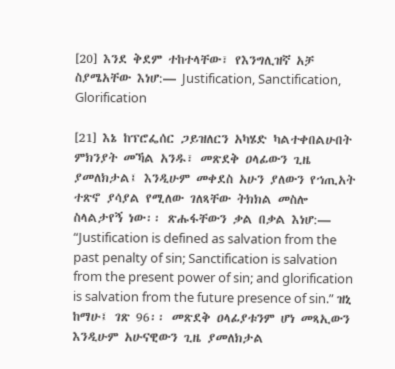[20] እንደ ቅደም ተከተላቸው፣ የእንግሊዝኛ አቻ ስያሜአቸው እነሆ:— Justification, Sanctification, Glorification

[21] እኔ ከፕሮፌሰር ጋይዝለርን አካሄድ ካልተቀበልሁበት ምክንያት መኻል አንዱ፣ መጽደቅ ዐላፊውን ጊዜ ያመለክታል፤ እንዲሁም መቀደስ አሁን ያለውን የኀጢአት ተጽኖ ያሳያል የሚለው ገለጻቸው ትክክል መስሎ ስላልታየኝ ነው፡፡ ጽሑፋቸውን ቃል በቃል እነሆ:— “Justification is defined as salvation from the past penalty of sin; Sanctification is salvation from the present power of sin; and glorification is salvation from the future presence of sin.” ዝኒ ከማሁ፤ ገጽ 96፡፡ መጽደቅ ዐላፊያቱንም ሆነ መጻኢውን እንዲሁም አሁናዊውን ጊዜ ያመለክታል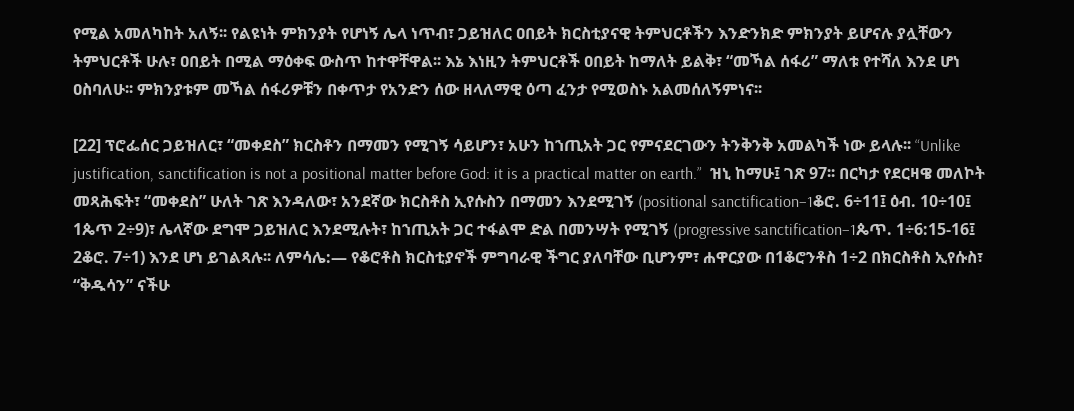የሚል አመለካከት አለኝ፡፡ የልዩነት ምክንያት የሆነኝ ሌላ ነጥብ፣ ጋይዝለር ዐበይት ክርስቲያናዊ ትምህርቶችን እንድንክድ ምክንያት ይሆናሉ ያሏቸውን ትምህርቶች ሁሉ፣ ዐበይት በሚል ማዕቀፍ ውስጥ ከተዋቸዋል፡፡ እኔ እነዚን ትምህርቶች ዐበይት ከማለት ይልቅ፣ “መኻል ሰፋሪ” ማለቱ የተሻለ እንደ ሆነ ዐስባለሁ፡፡ ምክንያቱም መኻል ሰፋሪዎቹን በቀጥታ የአንድን ሰው ዘላለማዊ ዕጣ ፈንታ የሚወስኑ አልመሰለኝምነና፡፡

[22] ፕሮፌሰር ጋይዝለር፣ “መቀደስ” ክርስቶን በማመን የሚገኝ ሳይሆን፣ አሁን ከኀጢአት ጋር የምናደርገውን ትንቅንቅ አመልካች ነው ይላሉ፡፡ “Unlike justification, sanctification is not a positional matter before God: it is a practical matter on earth.”  ዝኒ ከማሁ፤ ገጽ 97፡፡ በርካታ የደርዛዌ መለኮት መጻሕፍት፣ “መቀደስ” ሁለት ገጽ እንዳለው፣ አንደኛው ክርስቶስ ኢየሱስን በማመን እንደሚገኝ (positional sanctification–1ቆሮ. 6÷11፤ ዕብ. 10÷10፤ 1ጴጥ 2÷9)፣ ሌላኛው ደግሞ ጋይዝለር እንደሚሉት፣ ከኀጢአት ጋር ተፋልሞ ድል በመንሣት የሚገኝ (progressive sanctification–1ጴጥ. 1÷6:15-16፤ 2ቆሮ. 7÷1) እንደ ሆነ ይገልጻሉ፡፡ ለምሳሌ:— የቆሮቶስ ክርስቲያኖች ምግባራዊ ችግር ያለባቸው ቢሆንም፣ ሐዋርያው በ1ቆሮንቶስ 1÷2 በክርስቶስ ኢየሱስ፣ “ቅዱሳን” ናችሁ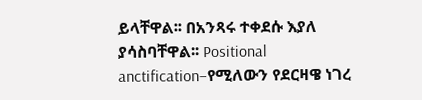ይላቸዋል፡፡ በአንጻሩ ተቀደሱ እያለ ያሳስባቸዋል፡፡ Positional anctification–የሚለውን የደርዛዌ ነገረ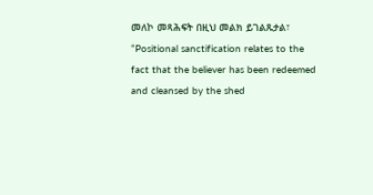መለኮ መጻሕፍት በዚህ መልክ ይገልጹታል፣ “Positional sanctification relates to the fact that the believer has been redeemed and cleansed by the shed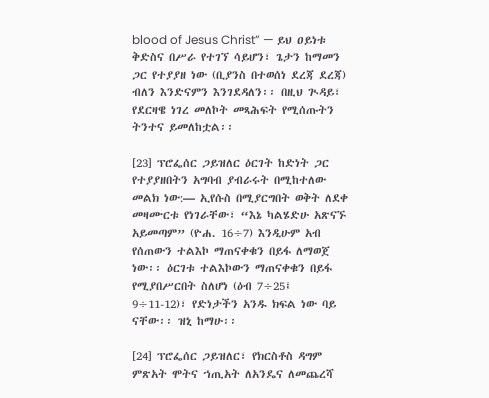blood of Jesus Christ” — ይህ ዐይነቱ ቅድስና በሥራ የተገኘ ሳይሆን፣ ጌታን ከማመን ጋር የተያያዘ ነው (ቢያንስ በተወሰነ ደረጃ ደረጃ) ብለን እንድናምን እንገደዳለን፡፡ በዚህ ጒዳይ፣ የደርዛዌ ነገረ መለኮት መጻሕፍት የሚሰጡትን ትንተና ይመለከቷል፡፡

[23] ፕሮፌሰር ጋይዝለር ዕርገት ከድነት ጋር የተያያዘበትን አግባብ ያብራሩት በሚከተለው መልክ ነው:— ኢየሱስ በሚያርግበት ወቅት ለደቀ መዛሙርቱ የነገራቸው፣ “እኔ ካልሄድሁ አጽናኙ አይመጣም” (ዮሐ. 16÷7) እንዲሁም አብ የሰጠውን ተልእኮ ማጠናቀቁን በይፋ ለማወጀ ነው፡፡ ዕርገቱ ተልእኮውን ማጠናቀቁን በይፋ የሚያበሥርበት ስለሆነ (ዕብ 7÷25፤ 9÷11-12)፣ የድነታችን አንዱ ክፍል ነው ባይ ናቸው፡፡ ዝኒ ከማሁ፡፡

[24] ፕሮፌሰር ጋይዝለር፣ የክርስቶስ ዳግም ምጽአት ሞትና ኀጢአት ለአንዴና ለመጨረሻ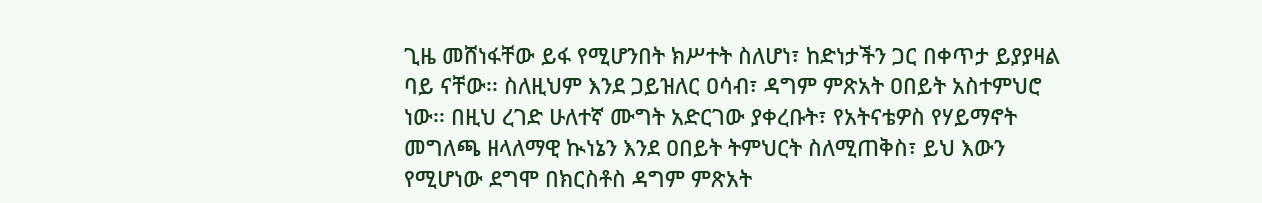ጊዜ መሸነፋቸው ይፋ የሚሆንበት ክሥተት ስለሆነ፣ ከድነታችን ጋር በቀጥታ ይያያዛል ባይ ናቸው፡፡ ስለዚህም እንደ ጋይዝለር ዐሳብ፣ ዳግም ምጽአት ዐበይት አስተምህሮ ነው፡፡ በዚህ ረገድ ሁለተኛ ሙግት አድርገው ያቀረቡት፣ የአትናቴዎስ የሃይማኖት መግለጫ ዘላለማዊ ኲነኔን እንደ ዐበይት ትምህርት ስለሚጠቅስ፣ ይህ እውን የሚሆነው ደግሞ በክርስቶስ ዳግም ምጽአት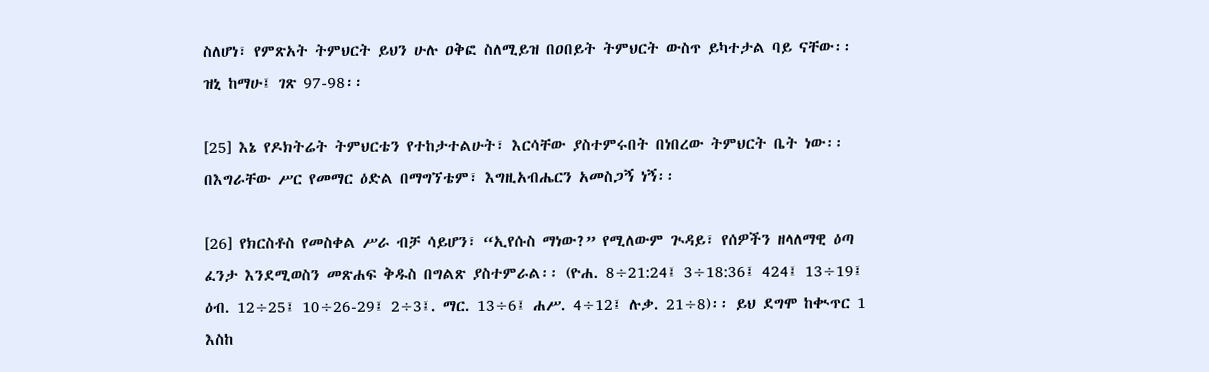ስለሆነ፣ የምጽአት ትምህርት ይህን ሁሉ ዐቅፎ ስለሚይዝ በዐበይት ትምህርት ውስጥ ይካተታል ባይ ናቸው፡፡ ዝኒ ከማሁ፤ ገጽ 97-98፡፡

[25] እኔ የዶክትሬት ትምህርቴን የተከታተልሁት፣ እርሳቸው ያስተምሩበት በነበረው ትምህርት ቤት ነው፡፡ በእግራቸው ሥር የመማር ዕድል በማግኘቴም፣ እግዚአብሔርን አመስጋኝ ነኝ፡፡

[26] የክርስቶስ የመስቀል ሥራ ብቻ ሳይሆን፣ “ኢየሱስ ማነው?” የሚለውም ጒዳይ፣ የሰዎችን ዘላለማዊ ዕጣ ፈንታ እንደሚወስን መጽሐፍ ቅዱስ በግልጽ ያስተምራል፡፡ (ዮሐ. 8÷21:24፤ 3÷18:36፤ 424፤ 13÷19፤ ዕብ. 12÷25፤ 10÷26-29፤ 2÷3፤. ማር. 13÷6፤ ሐሥ. 4÷12፤ ሉቃ. 21÷8)፡፡ ይህ ደግሞ ከቊጥር 1 እስከ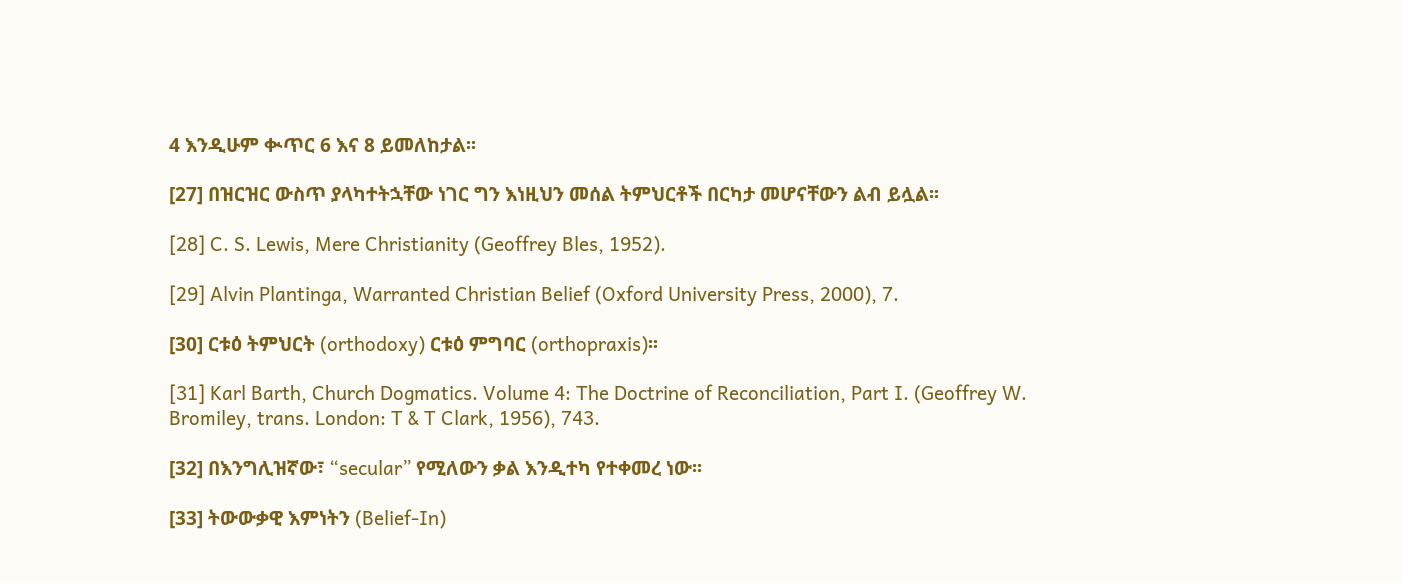4 እንዲሁም ቊጥር 6 እና 8 ይመለከታል፡፡

[27] በዝርዝር ውስጥ ያላካተትኋቸው ነገር ግን እነዚህን መሰል ትምህርቶች በርካታ መሆናቸውን ልብ ይሏል፡፡

[28] C. S. Lewis, Mere Christianity (Geoffrey Bles, 1952).

[29] Alvin Plantinga, Warranted Christian Belief (Oxford University Press, 2000), 7.

[30] ርቱዕ ትምህርት (orthodoxy) ርቱዕ ምግባር (orthopraxis)፡፡

[31] Karl Barth, Church Dogmatics. Volume 4: The Doctrine of Reconciliation, Part I. (Geoffrey W. Bromiley, trans. London: T & T Clark, 1956), 743.

[32] በእንግሊዝኛው፣ “secular” የሚለውን ቃል እንዲተካ የተቀመረ ነው፡፡

[33] ትውውቃዊ እምነትን (Belief-In)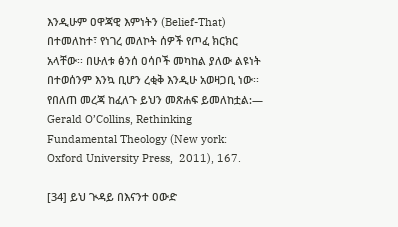እንዲሁም ዐዋጃዊ እምነትን (Belief-That) በተመለከተ፣ የነገረ መለኮት ሰዎች የጦፈ ክርክር አላቸው፡፡ በሁለቱ ፅንሰ ዐሳቦች መካከል ያለው ልዩነት በተወሰንም እንኳ ቢሆን ረቂቅ እንዲሁ አወዛጋቢ ነው፡፡ የበለጠ መረጃ ከፈለጉ ይህን መጽሐፍ ይመለከቷል:— Gerald O’Collins, Rethinking Fundamental Theology (New york: Oxford University Press,  2011), 167.

[34] ይህ ጒዳይ በእናንተ ዐውድ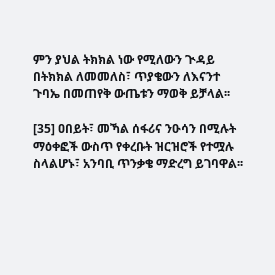ምን ያህል ትክክል ነው የሚለውን ጒዳይ በትክክል ለመመለስ፣ ጥያቄውን ለእናንተ ጉባኤ በመጠየቅ ውጤቱን ማወቅ ይቻላል፡፡

[35] ዐበይት፣ መኻል ሰፋሪና ንዑሳን በሚሉት ማዕቀፎች ውስጥ የቀረቡት ዝርዝሮች የተሟሉ ስላልሆኑ፣ አንባቢ ጥንቃቄ ማድረግ ይገባዋል፡፡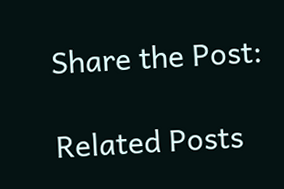Share the Post:

Related Posts